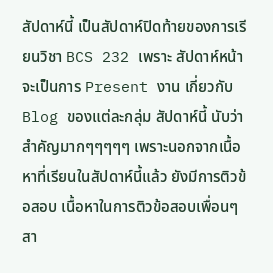สัปดาห์นี้ เป็นสัปดาห์ปิดท้ายของการเรียนวิชา BCS 232 เพราะ สัปดาห์หน้า จะเป็นการ Present งาน เกี่ยวกับ Blog ของแต่ละกลุ่ม สัปดาห์นี้ นับว่า สำคัญมากๆๆๆๆๆ เพราะนอกจากเนื้อหาที่เรียนในสัปดาห์นี้แล้ว ยังมีการติวข้อสอบ เนื้อหาในการติวข้อสอบเพื่อนๆสา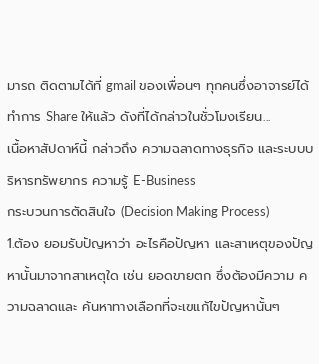มารถ ติดตามได้ที่ gmail ของเพื่อนๆ ทุกคนซึ่งอาจารย์ได้ทำการ Share ให้แล้ว ดังที่ได้กล่าวในชั่วโมงเรียน...
เนื้อหาสัปดาห์นี้ กล่าวถึง ความฉลาดทางธุรกิจ และระบบบริหารทรัพยากร ความรู้ E-Business
กระบวนการตัดสินใจ (Decision Making Process)
1.ต้อง ยอมรับปัญหาว่า อะไรคือปัญหา และสาเหตุของปัญหานั้นมาจากสาเหตุใด เช่น ยอดขายตก ซึ่งต้องมีความ ความฉลาดและ ค้นหาทางเลือกที่จะเฃแก้ไขปัญหานั้นๆ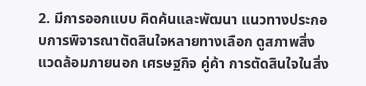2. มีการออกแบบ คิดค้นและพัฒนา แนวทางประกอบการพิจารณาตัดสินใจหลายทางเลือก ดูสภาพสิ่งแวดล้อมภายนอก เศรษฐกิจ คู่ค้า การตัดสินใจในสิ่ง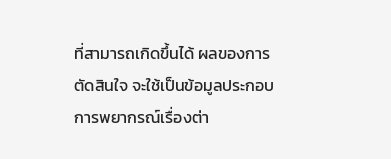ที่สามารถเกิดขึ้นได้ ผลของการตัดสินใจ จะใช้เป็นข้อมูลประกอบการพยากรณ์เรื่องต่า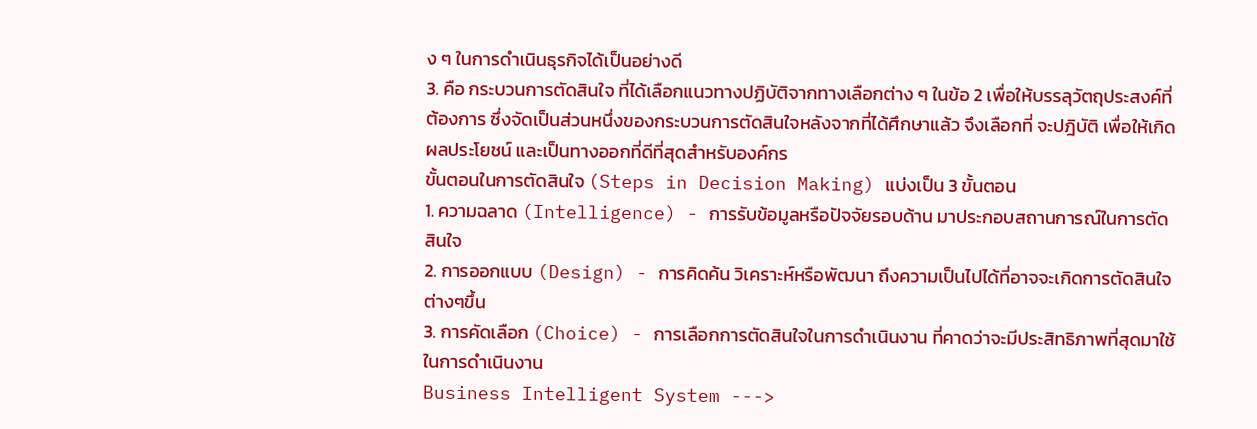ง ๆ ในการดำเนินธุรกิจได้เป็นอย่างดี
3. คือ กระบวนการตัดสินใจ ที่ได้เลือกแนวทางปฏิบัติจากทางเลือกต่าง ๆ ในข้อ 2 เพื่อให้บรรลุวัตถุประสงค์ที่ต้องการ ซึ่งจัดเป็นส่วนหนึ่งของกระบวนการตัดสินใจหลังจากที่ได้ศึกษาแล้ว จึงเลือกที่ จะปฎิบัติ เพื่อให้เกิดผลประโยชน์ และเป็นทางออกที่ดีที่สุดสำหรับองค์กร
ขั้นตอนในการตัดสินใจ (Steps in Decision Making) แบ่งเป็น 3 ขั้นตอน
1. ความฉลาด (Intelligence) - การรับข้อมูลหรือปัจจัยรอบด้าน มาประกอบสถานการณ์ในการตัดสินใจ
2. การออกแบบ (Design) - การคิดค้น วิเคราะห์หรือพัฒนา ถึงความเป็นไปได้ที่อาจจะเกิดการตัดสินใจต่างๆขึ้น
3. การคัดเลือก (Choice) - การเลือกการตัดสินใจในการดำเนินงาน ที่คาดว่าจะมีประสิทธิภาพที่สุดมาใช้ในการดำเนินงาน
Business Intelligent System --->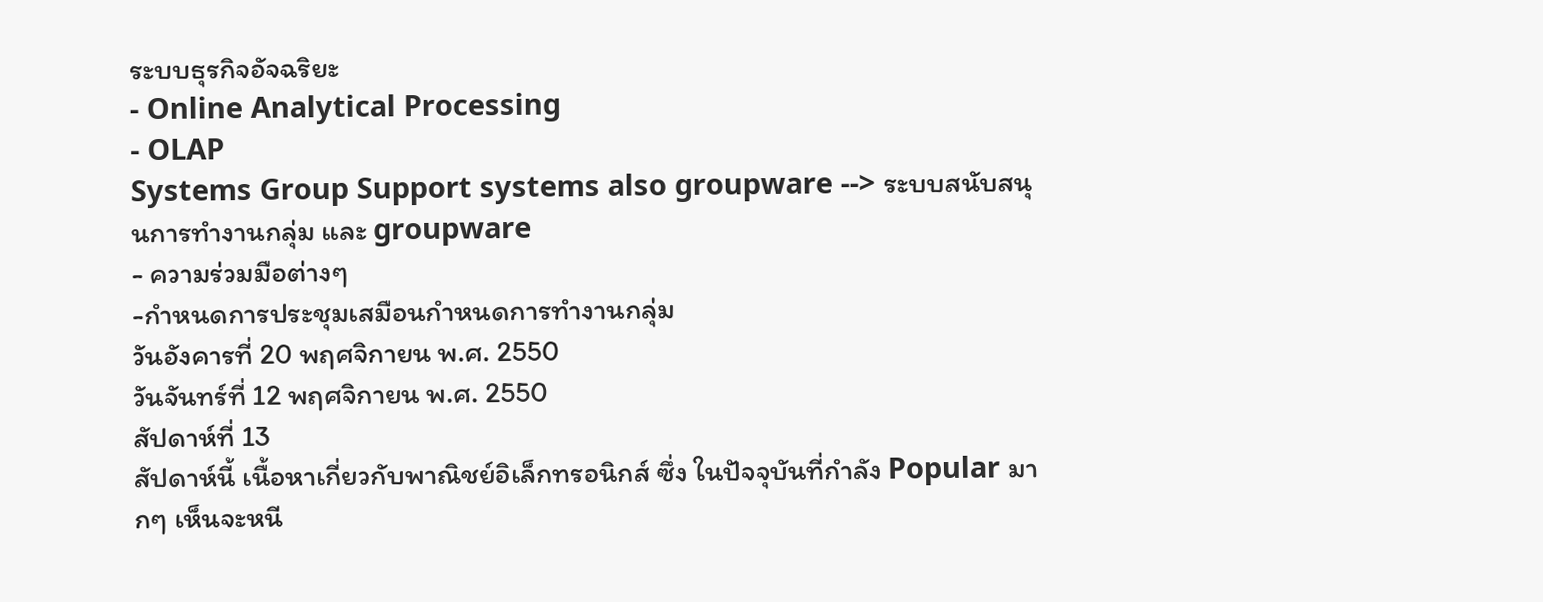ระบบธุรกิจอัจฉริยะ
- Online Analytical Processing
- OLAP
Systems Group Support systems also groupware --> ระบบสนับสนุนการทำงานกลุ่ม และ groupware
- ความร่วมมือต่างๆ
-กำหนดการประชุมเสมือนกำหนดการทำงานกลุ่ม
วันอังคารที่ 20 พฤศจิกายน พ.ศ. 2550
วันจันทร์ที่ 12 พฤศจิกายน พ.ศ. 2550
สัปดาห์ที่ 13
สัปดาห์นี้ เนื้อหาเกี่ยวกับพาณิชย์อิเล็กทรอนิกส์ ซึ่ง ในปัจจุบันที่กำลัง Popular มากๆ เห็นจะหนี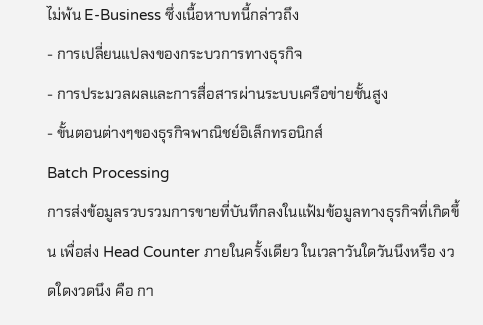ไม่พ้น E-Business ซึ่งเนื้อหาบทนี้กล่าวถึง
- การเปลี่ยนแปลงของกระบวการทางธุรกิจ
- การประมวลผลและการสื่อสารผ่านระบบเครือข่ายชั้นสูง
- ขั้นตอนต่างๆของธุรกิจพาณิชย์อิเล็กทรอนิกส์
Batch Processing
การส่งข้อมูลรวบรวมการขายที่บันทึกลงในแฟ้มข้อมูลทางธุรกิจที่เกิดขึ้น เพื่อส่ง Head Counter ภายในครั้งเดียว ในเวลาวันใดวันนึงหรือ งวดใดงวดนึง คือ กา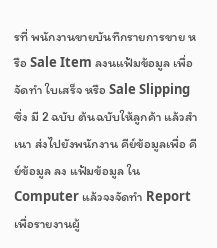รที่ พนักงานขายบันทึกรายการขาย หรือ Sale Item ลงนแฟ้มข้อมูล เพื่อจัดทำ ใบเสร็จ หรือ Sale Slipping ซึ่ง มี 2 ฉบับ ต้นฉบับให้ลูกค้า แล้วสำเนา ส่งไปยังพนักงาน คีย์ข้อมูลเพื่อ คีย์ข้อมูล ลง แฟ้มข้อมูล ใน Computer แล้วจงจัดทำ Report เพื่อรายงานผู้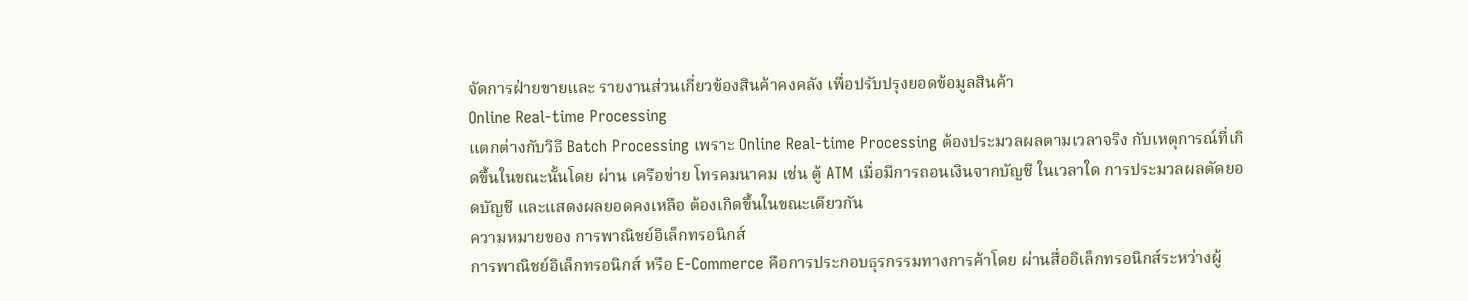จัดการฝ่ายขายและ รายงานส่วนเกี่ยวข้องสินค้าคงคลัง เพื่อปรับปรุงยอดข้อมูลสินค้า
Online Real-time Processing
แตกต่างกับวิธี Batch Processing เพราะ Online Real-time Processing ต้องประมวลผลตามเวลาจริง กับเหตุการณ์ที่เกิดขึ้นในขณะนั้นโดย ผ่าน เครือข่าย โทรคมนาคม เช่น ตู้ ATM เมื่อมีการถอนเงินจากบัญชี ในเวลาใด การประมวลผลตัดยอดบัญชี และแสดงผลยอดคงเหลือ ต้องเกิดขึ้นในขณะเดียวกัน
ความหมายของ การพาณิชย์อิเล็กทรอนิกส์
การพาณิชย์อิเล็กทรอนิกส์ หรือ E-Commerce คือการประกอบธุรกรรมทางการค้าโดย ผ่านสื่ออิเล็กทรอนิกส์ระหว่างผู้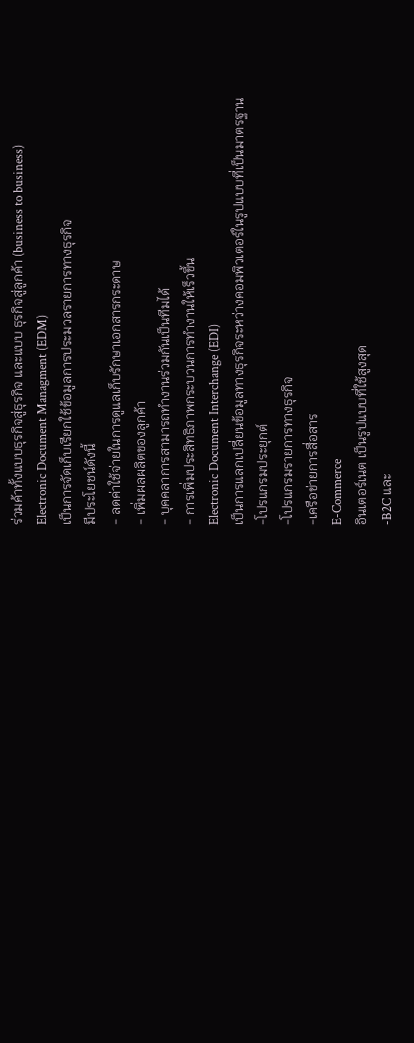ร่วมค้าทั้งแบบธุรกิจสู่ธุรกิจ และแบบ ธุรกิจสู่ลูกค้า (business to business)
Electronic Document Managment (EDM)
เป็นการจัดเก็บเรียกใช้ข้อมูลการประมวลรายการทางธุรกิจ
มีประโยชน์ดังนี้
- ลดค่าใช้จ่ายในการดูแลเก็บรักษาเอกสารกระดาษ
- เพิ่มผลผลิตของลูกค้า
- บุคคลาการสามารถทำงานร่วมกันเป็นทีมได้
- การเพิ่มประสิทธิภาพกระบวนการทำงานให้เร็วขึ้น
Electronic Document Interchange (EDI)
เป็นการแลกเปลี่ยนข้อมูลทางธุรกิจระหว่างคอมพิวเตอร์ในรูปแบบที่เป็นมาตรฐาน
-โปรแกรมประยุกต์
-โปรแกรมรายการทางธุรกิจ
-เครือข่ายการสื่อสาร
E-Commerce
อินเตอร์เนต เป็นรูปแบบที่ใช้สูงสุด
-B2C และ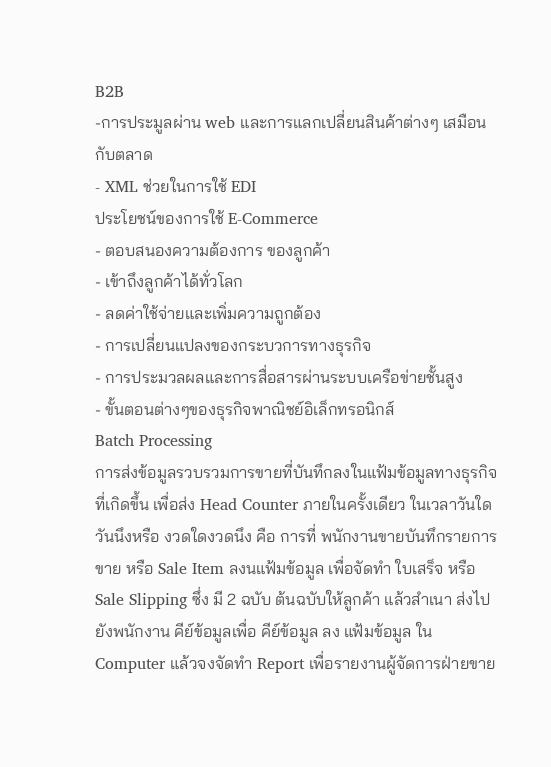B2B
-การประมูลผ่าน web และการแลกเปลี่ยนสินค้าต่างๆ เสมือนกับตลาด
- XML ช่วยในการใช้ EDI
ประโยชน์ของการใช้ E-Commerce
- ตอบสนองความต้องการ ของลูกค้า
- เข้าถึงลูกค้าได้ทั่วโลก
- ลดค่าใช้จ่ายและเพิ่มความถูกต้อง
- การเปลี่ยนแปลงของกระบวการทางธุรกิจ
- การประมวลผลและการสื่อสารผ่านระบบเครือข่ายชั้นสูง
- ขั้นตอนต่างๆของธุรกิจพาณิชย์อิเล็กทรอนิกส์
Batch Processing
การส่งข้อมูลรวบรวมการขายที่บันทึกลงในแฟ้มข้อมูลทางธุรกิจที่เกิดขึ้น เพื่อส่ง Head Counter ภายในครั้งเดียว ในเวลาวันใดวันนึงหรือ งวดใดงวดนึง คือ การที่ พนักงานขายบันทึกรายการขาย หรือ Sale Item ลงนแฟ้มข้อมูล เพื่อจัดทำ ใบเสร็จ หรือ Sale Slipping ซึ่ง มี 2 ฉบับ ต้นฉบับให้ลูกค้า แล้วสำเนา ส่งไปยังพนักงาน คีย์ข้อมูลเพื่อ คีย์ข้อมูล ลง แฟ้มข้อมูล ใน Computer แล้วจงจัดทำ Report เพื่อรายงานผู้จัดการฝ่ายขาย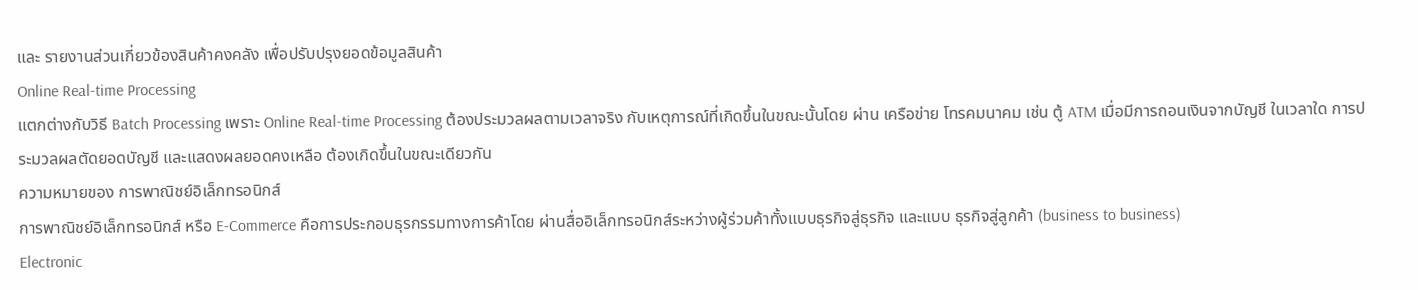และ รายงานส่วนเกี่ยวข้องสินค้าคงคลัง เพื่อปรับปรุงยอดข้อมูลสินค้า
Online Real-time Processing
แตกต่างกับวิธี Batch Processing เพราะ Online Real-time Processing ต้องประมวลผลตามเวลาจริง กับเหตุการณ์ที่เกิดขึ้นในขณะนั้นโดย ผ่าน เครือข่าย โทรคมนาคม เช่น ตู้ ATM เมื่อมีการถอนเงินจากบัญชี ในเวลาใด การประมวลผลตัดยอดบัญชี และแสดงผลยอดคงเหลือ ต้องเกิดขึ้นในขณะเดียวกัน
ความหมายของ การพาณิชย์อิเล็กทรอนิกส์
การพาณิชย์อิเล็กทรอนิกส์ หรือ E-Commerce คือการประกอบธุรกรรมทางการค้าโดย ผ่านสื่ออิเล็กทรอนิกส์ระหว่างผู้ร่วมค้าทั้งแบบธุรกิจสู่ธุรกิจ และแบบ ธุรกิจสู่ลูกค้า (business to business)
Electronic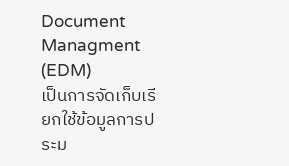Document Managment (EDM)
เป็นการจัดเก็บเรียกใช้ข้อมูลการประม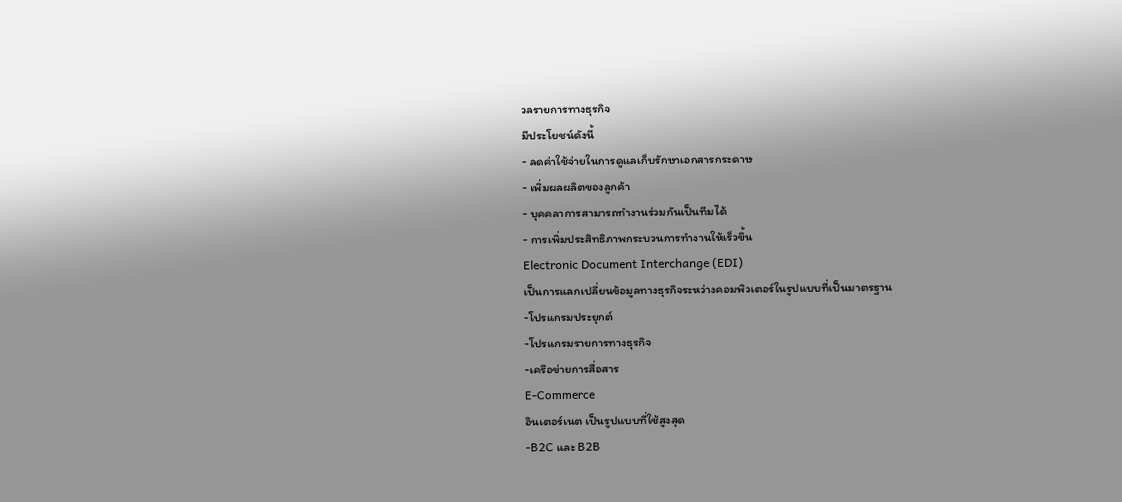วลรายการทางธุรกิจ
มีประโยชน์ดังนี้
- ลดค่าใช้จ่ายในการดูแลเก็บรักษาเอกสารกระดาษ
- เพิ่มผลผลิตของลูกค้า
- บุคคลาการสามารถทำงานร่วมกันเป็นทีมได้
- การเพิ่มประสิทธิภาพกระบวนการทำงานให้เร็วขึ้น
Electronic Document Interchange (EDI)
เป็นการแลกเปลี่ยนข้อมูลทางธุรกิจระหว่างคอมพิวเตอร์ในรูปแบบที่เป็นมาตรฐาน
-โปรแกรมประยุกต์
-โปรแกรมรายการทางธุรกิจ
-เครือข่ายการสื่อสาร
E-Commerce
อินเตอร์เนต เป็นรูปแบบที่ใช้สูงสุด
-B2C และ B2B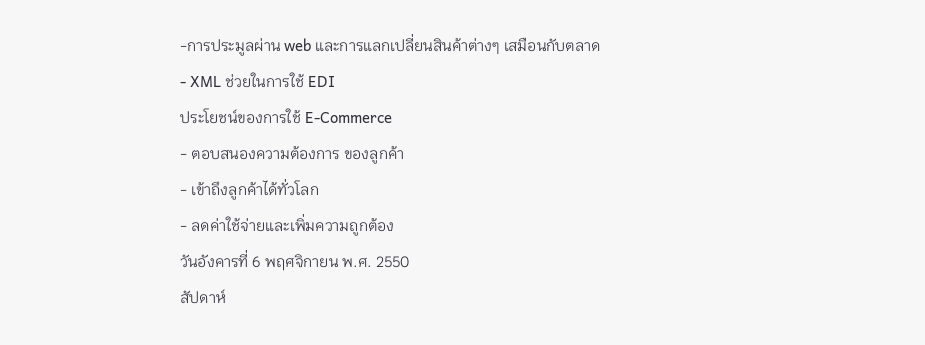-การประมูลผ่าน web และการแลกเปลี่ยนสินค้าต่างๆ เสมือนกับตลาด
- XML ช่วยในการใช้ EDI
ประโยชน์ของการใช้ E-Commerce
- ตอบสนองความต้องการ ของลูกค้า
- เข้าถึงลูกค้าได้ทั่วโลก
- ลดค่าใช้จ่ายและเพิ่มความถูกต้อง
วันอังคารที่ 6 พฤศจิกายน พ.ศ. 2550
สัปดาห์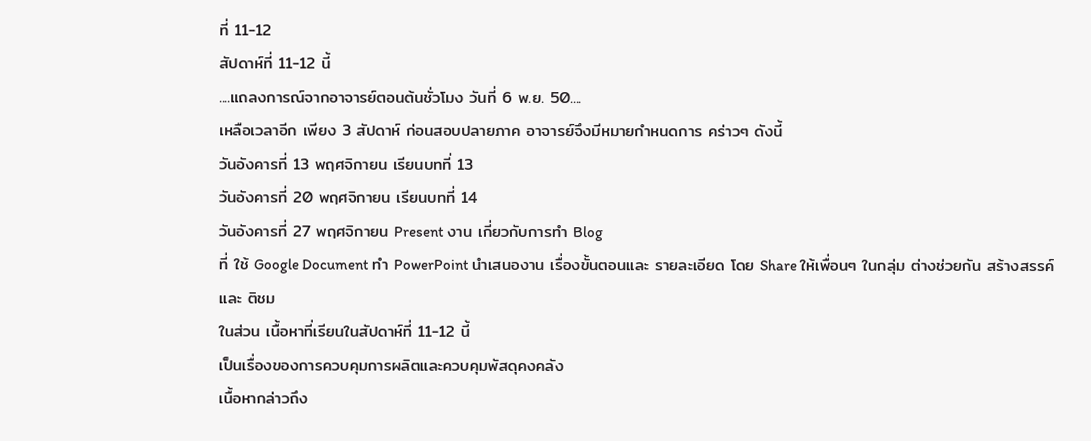ที่ 11-12
สัปดาห์ที่ 11-12 นี้
....แถลงการณ์จากอาจารย์ตอนต้นชั่วโมง วันที่ 6 พ.ย. 50....
เหลือเวลาอีก เพียง 3 สัปดาห์ ก่อนสอบปลายภาค อาจารย์จึงมีหมายกำหนดการ คร่าวๆ ดังนี้
วันอังคารที่ 13 พฤศจิกายน เรียนบทที่ 13
วันอังคารที่ 20 พฤศจิกายน เรียนบทที่ 14
วันอังคารที่ 27 พฤศจิกายน Present งาน เกี่ยวกับการทำ Blog
ที่ ใช้ Google Document ทำ PowerPoint นำเสนองาน เรื่องขั้นตอนและ รายละเอียด โดย Share ให้เพื่อนๆ ในกลุ่ม ต่างช่วยกัน สร้างสรรค์ และ ติชม
ในส่วน เนื้อหาที่เรียนในสัปดาห์ที่ 11-12 นี้
เป็นเรื่องของการควบคุมการผลิตและควบคุมพัสดุคงคลัง
เนื้อหากล่าวถึง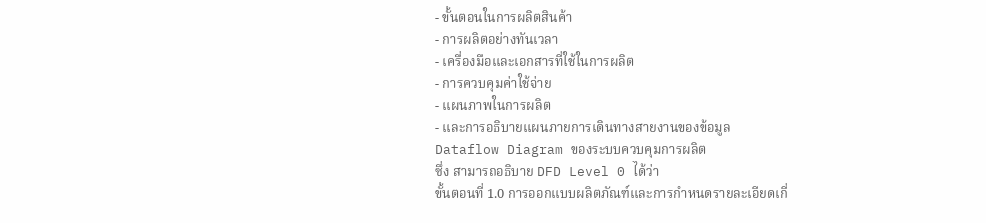- ขั้นตอนในการผลิตสินค้า
- การผลิตอย่างทันเวลา
- เครื่องมือและเอกสารที่ใช้ในการผลิต
- การควบคุมค่าใช้จ่าย
- แผนภาพในการผลิต
- และการอธิบายแผนภายการเดินทางสายงานของข้อมูล
Dataflow Diagram ของระบบควบคุมการผลิต
ซึ่ง สามารถอธิบาย DFD Level 0 ได้ว่า
ขั้นตอนที่ 1.0 การออกแบบผลิตภัณฑ์และการกำหนดรายละเอียดเกี่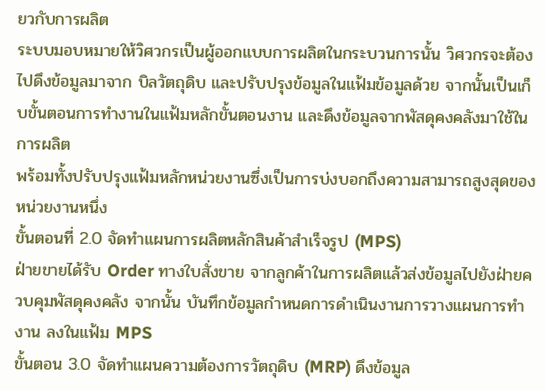ยวกับการผลิต
ระบบมอบหมายให้วิศวกรเป็นผู้ออกแบบการผลิตในกระบวนการนั้น วิศวกรจะต้องไปดึงข้อมูลมาจาก บิลวัตถุดิบ และปรับปรุงข้อมูลในแฟ้มข้อมูลด้วย จากนั้นเป็นเก็บขั้นตอนการทำงานในแฟ้มหลักขั้นตอนงาน และดึงข้อมูลจากพัสดุคงคลังมาใช้ในการผลิต
พร้อมทั้งปรับปรุงแฟ้มหลักหน่วยงานซึ่งเป็นการบ่งบอกถึงความสามารถสูงสุดของหน่วยงานหนึ่ง
ขั้นตอนที่ 2.0 จัดทำแผนการผลิตหลักสินค้าสำเร็จรูป (MPS)
ฝ่ายขายได้รับ Order ทางใบสั่งขาย จากลูกค้าในการผลิตแล้วส่งข้อมูลไปยังฝ่ายควบคุมพัสดุคงคลัง จากนั้น บันทึกข้อมูลกำหนดการดำเนินงานการวางแผนการทำงาน ลงในแฟ้ม MPS
ขั้นตอน 3.0 จัดทำแผนความต้องการวัตถุดิบ (MRP) ดึงข้อมูล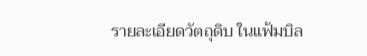รายละเอียดวัตถุดิบ ในแฟ้มบิล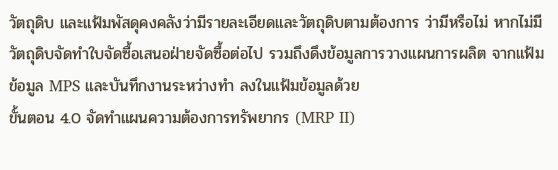วัตถุดิบ และแฟ้มพัสดุคงคลังว่ามีรายละเอียดและวัตถุดิบตามต้องการ ว่ามีหรือไม่ หากไม่มี วัตถุดิบจัดทำใบจัดซื้อเสนอฝ่ายจัดซื้อต่อไป รวมถึงดึงข้อมูลการวางแผนการผลิต จากแฟ้มข้อมูล MPS และบันทึกงานระหว่างทำ ลงในแฟ้มข้อมูลด้วย
ขั้นตอน 4.0 จัดทำแผนความต้องการทรัพยากร (MRP II)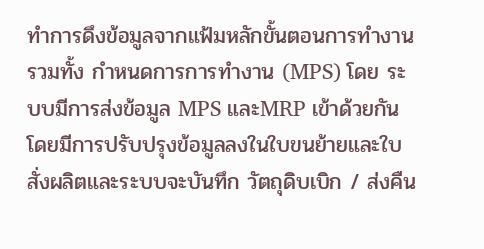ทำการดึงข้อมูลจากแฟ้มหลักขั้นตอนการทำงานรวมทั้ง กำหนดการการทำงาน (MPS) โดย ระบบมีการส่งข้อมูล MPS และMRP เข้าด้วยกัน โดยมีการปรับปรุงข้อมูลลงในใบขนย้ายและใบสั่งผลิตและระบบจะบันทึก วัตถุดิบเบิก / ส่งคืน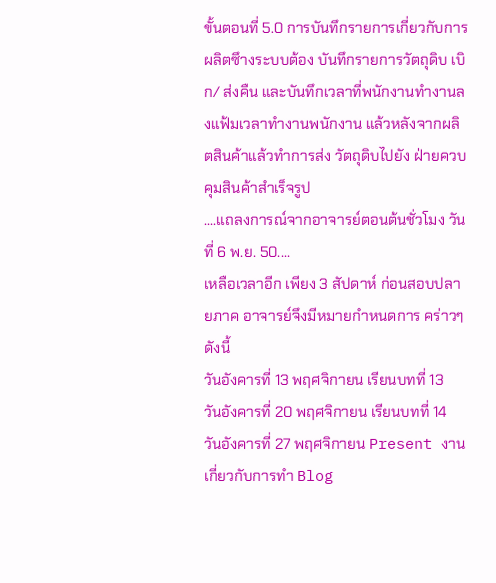ขั้นตอนที่ 5.0 การบันทึกรายการเกี่ยวกับการผลิตซึางระบบต้อง บันทึกรายการวัตถุดิบ เบิก/ ส่งคืน และบันทึกเวลาที่พนักงานทำงานลงแฟ้มเวลาทำงานพนักงาน แล้วหลังจากผลิตสินค้าแล้วทำการส่ง วัตถุดิบไปยัง ฝ่ายควบคุมสินค้าสำเร็จรูป
....แถลงการณ์จากอาจารย์ตอนต้นชั่วโมง วันที่ 6 พ.ย. 50....
เหลือเวลาอีก เพียง 3 สัปดาห์ ก่อนสอบปลายภาค อาจารย์จึงมีหมายกำหนดการ คร่าวๆ ดังนี้
วันอังคารที่ 13 พฤศจิกายน เรียนบทที่ 13
วันอังคารที่ 20 พฤศจิกายน เรียนบทที่ 14
วันอังคารที่ 27 พฤศจิกายน Present งาน เกี่ยวกับการทำ Blog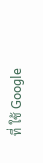ที่ ใช้ Google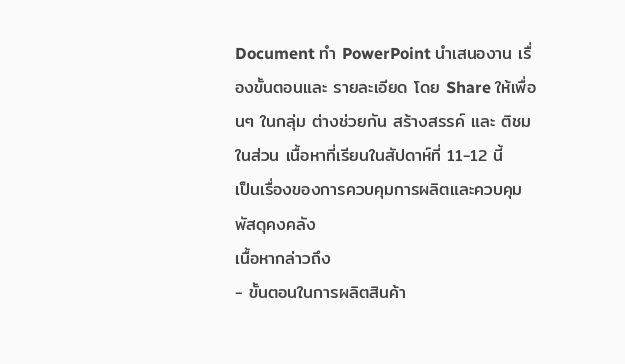Document ทำ PowerPoint นำเสนองาน เรื่องขั้นตอนและ รายละเอียด โดย Share ให้เพื่อนๆ ในกลุ่ม ต่างช่วยกัน สร้างสรรค์ และ ติชม
ในส่วน เนื้อหาที่เรียนในสัปดาห์ที่ 11-12 นี้
เป็นเรื่องของการควบคุมการผลิตและควบคุมพัสดุคงคลัง
เนื้อหากล่าวถึง
- ขั้นตอนในการผลิตสินค้า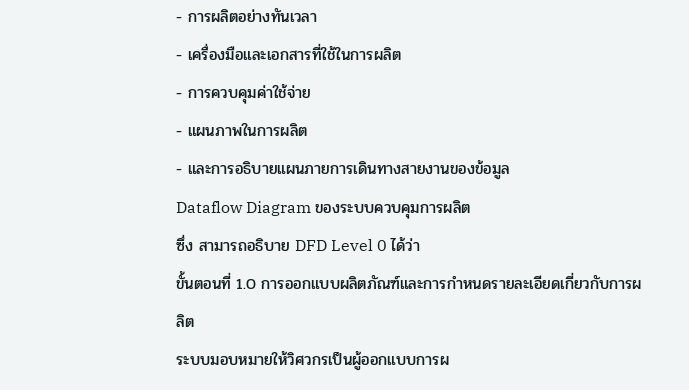- การผลิตอย่างทันเวลา
- เครื่องมือและเอกสารที่ใช้ในการผลิต
- การควบคุมค่าใช้จ่าย
- แผนภาพในการผลิต
- และการอธิบายแผนภายการเดินทางสายงานของข้อมูล
Dataflow Diagram ของระบบควบคุมการผลิต
ซึ่ง สามารถอธิบาย DFD Level 0 ได้ว่า
ขั้นตอนที่ 1.0 การออกแบบผลิตภัณฑ์และการกำหนดรายละเอียดเกี่ยวกับการผลิต
ระบบมอบหมายให้วิศวกรเป็นผู้ออกแบบการผ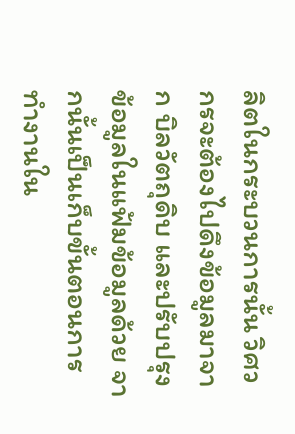ลิตในกระบวนการนั้น วิศวกรจะต้องไปดึงข้อมูลมาจาก บิลวัตถุดิบ และปรับปรุงข้อมูลในแฟ้มข้อมูลด้วย จากนั้นเป็นเก็บขั้นตอนการทำงานใน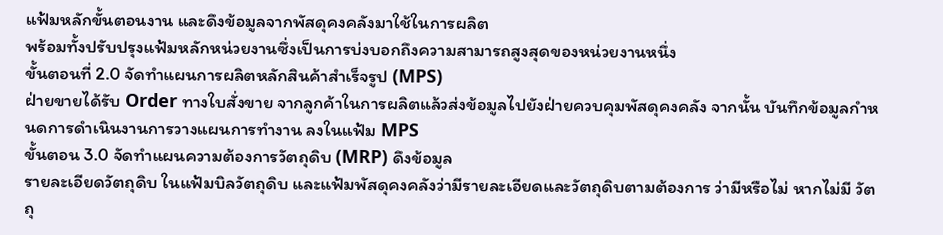แฟ้มหลักขั้นตอนงาน และดึงข้อมูลจากพัสดุคงคลังมาใช้ในการผลิต
พร้อมทั้งปรับปรุงแฟ้มหลักหน่วยงานซึ่งเป็นการบ่งบอกถึงความสามารถสูงสุดของหน่วยงานหนึ่ง
ขั้นตอนที่ 2.0 จัดทำแผนการผลิตหลักสินค้าสำเร็จรูป (MPS)
ฝ่ายขายได้รับ Order ทางใบสั่งขาย จากลูกค้าในการผลิตแล้วส่งข้อมูลไปยังฝ่ายควบคุมพัสดุคงคลัง จากนั้น บันทึกข้อมูลกำหนดการดำเนินงานการวางแผนการทำงาน ลงในแฟ้ม MPS
ขั้นตอน 3.0 จัดทำแผนความต้องการวัตถุดิบ (MRP) ดึงข้อมูล
รายละเอียดวัตถุดิบ ในแฟ้มบิลวัตถุดิบ และแฟ้มพัสดุคงคลังว่ามีรายละเอียดและวัตถุดิบตามต้องการ ว่ามีหรือไม่ หากไม่มี วัตถุ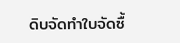ดิบจัดทำใบจัดซื้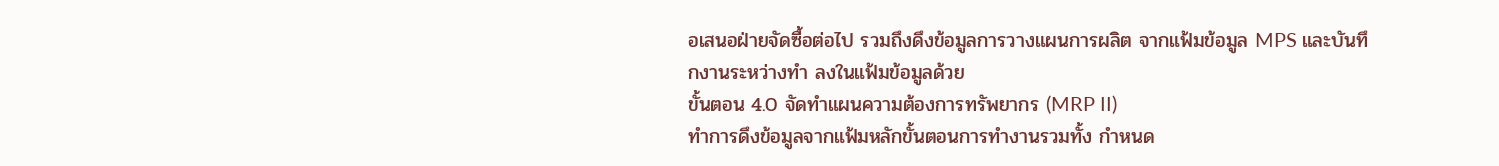อเสนอฝ่ายจัดซื้อต่อไป รวมถึงดึงข้อมูลการวางแผนการผลิต จากแฟ้มข้อมูล MPS และบันทึกงานระหว่างทำ ลงในแฟ้มข้อมูลด้วย
ขั้นตอน 4.0 จัดทำแผนความต้องการทรัพยากร (MRP II)
ทำการดึงข้อมูลจากแฟ้มหลักขั้นตอนการทำงานรวมทั้ง กำหนด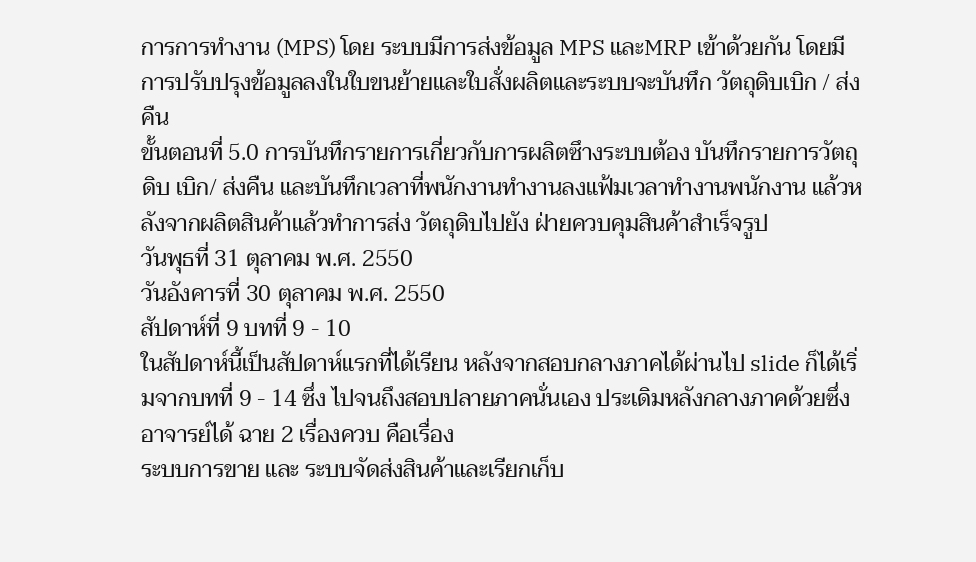การการทำงาน (MPS) โดย ระบบมีการส่งข้อมูล MPS และMRP เข้าด้วยกัน โดยมีการปรับปรุงข้อมูลลงในใบขนย้ายและใบสั่งผลิตและระบบจะบันทึก วัตถุดิบเบิก / ส่งคืน
ขั้นตอนที่ 5.0 การบันทึกรายการเกี่ยวกับการผลิตซึางระบบต้อง บันทึกรายการวัตถุดิบ เบิก/ ส่งคืน และบันทึกเวลาที่พนักงานทำงานลงแฟ้มเวลาทำงานพนักงาน แล้วหลังจากผลิตสินค้าแล้วทำการส่ง วัตถุดิบไปยัง ฝ่ายควบคุมสินค้าสำเร็จรูป
วันพุธที่ 31 ตุลาคม พ.ศ. 2550
วันอังคารที่ 30 ตุลาคม พ.ศ. 2550
สัปดาห์ที่ 9 บทที่ 9 - 10
ในสัปดาห์นี้เป็นสัปดาห์แรกที่ได้เรียน หลังจากสอบกลางภาคได้ผ่านไป slide ก็ได้เริ่มจากบทที่ 9 - 14 ซึ่ง ไปจนถึงสอบปลายภาคนั่นเอง ประเดิมหลังกลางภาคด้วยซึ่งอาจารย์ได้ ฉาย 2 เรื่องควบ คือเรื่อง
ระบบการขาย และ ระบบจัดส่งสินค้าและเรียกเก็บ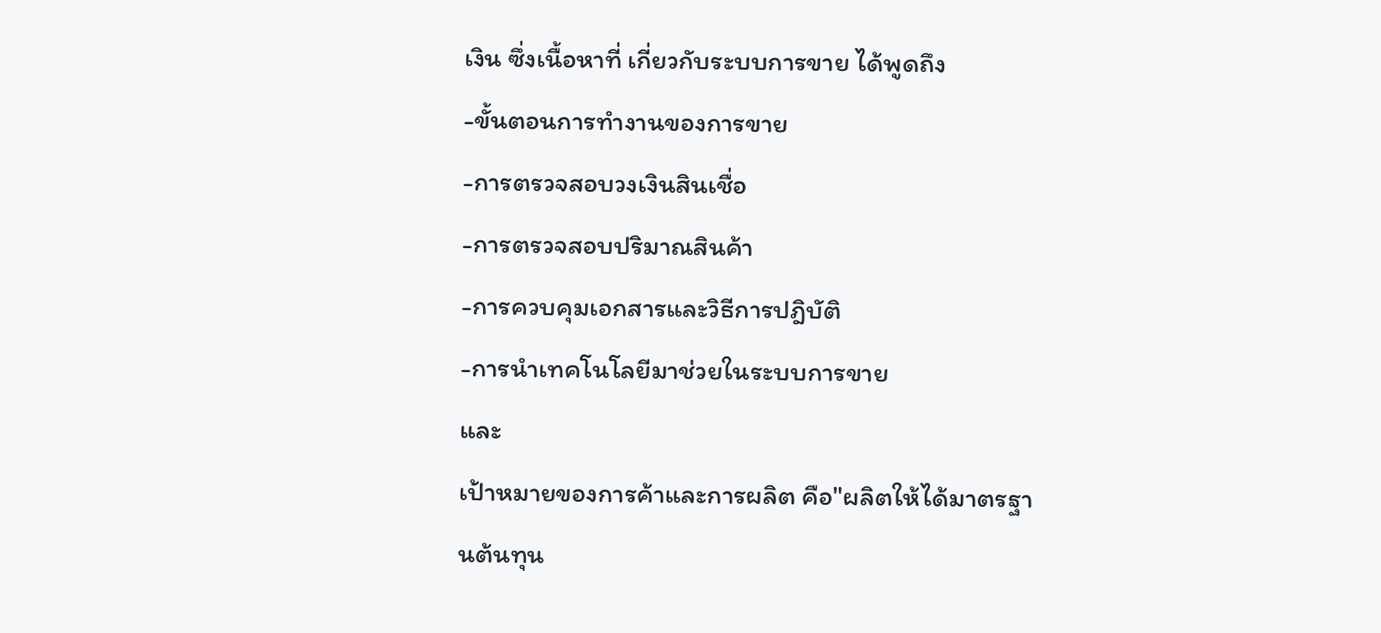เงิน ซึ่งเนื้อหาที่ เกี่ยวกับระบบการขาย ได้พูดถึง
-ขั้นตอนการทำงานของการขาย
-การตรวจสอบวงเงินสินเชื่อ
-การตรวจสอบปริมาณสินค้า
-การควบคุมเอกสารและวิธีการปฎิบัติ
-การนำเทคโนโลยีมาช่วยในระบบการขาย
และ
เป้าหมายของการค้าและการผลิต คือ"ผลิตให้ได้มาตรฐานต้นทุน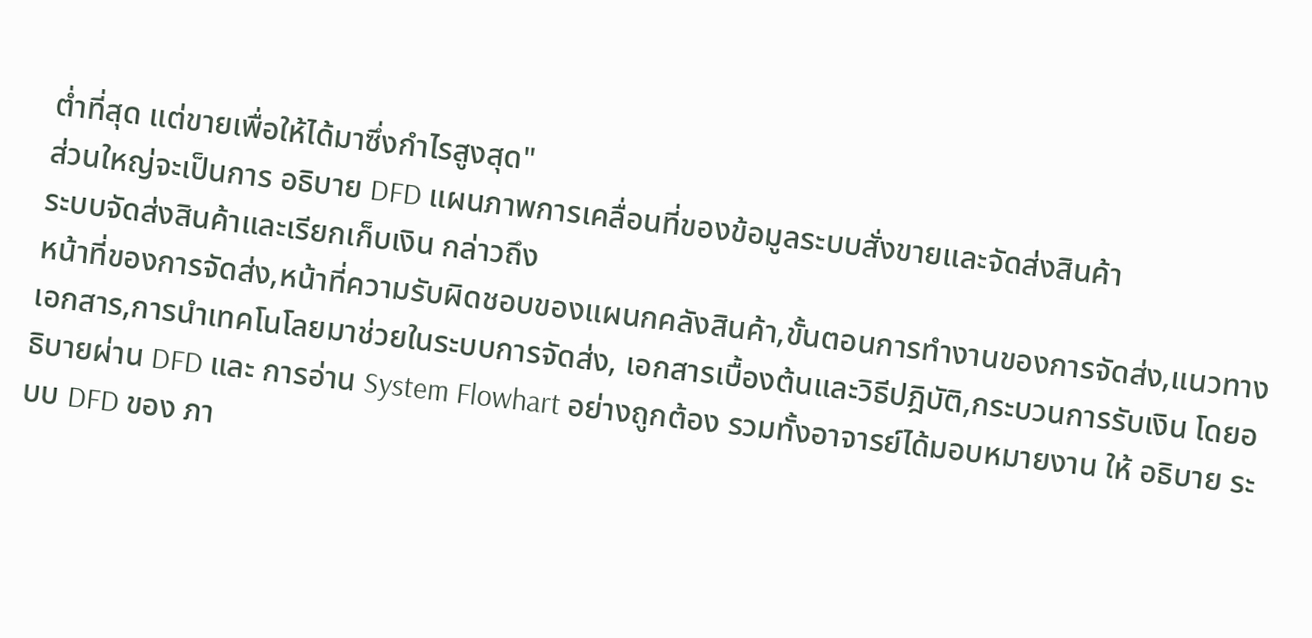ต่ำที่สุด แต่ขายเพื่อให้ได้มาซึ่งกำไรสูงสุด"
ส่วนใหญ่จะเป็นการ อธิบาย DFD แผนภาพการเคลื่อนที่ของข้อมูลระบบสั่งขายและจัดส่งสินค้า
ระบบจัดส่งสินค้าและเรียกเก็บเงิน กล่าวถึง
หน้าที่ของการจัดส่ง,หน้าที่ความรับผิดชอบของแผนกคลังสินค้า,ขั้นตอนการทำงานของการจัดส่ง,แนวทางเอกสาร,การนำเทคโนโลยมาช่วยในระบบการจัดส่ง, เอกสารเบื้องต้นและวิธีปฎิบัติ,กระบวนการรับเงิน โดยอธิบายผ่าน DFD และ การอ่าน System Flowhart อย่างถูกต้อง รวมทั้งอาจารย์ได้มอบหมายงาน ให้ อธิบาย ระบบ DFD ของ ภา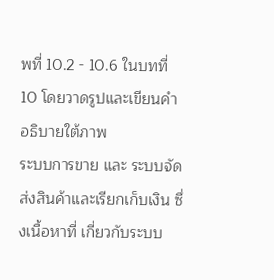พที่ 10.2 - 10.6 ในบทที่ 10 โดยวาดรูปและเขียนคำอธิบายใต้ภาพ
ระบบการขาย และ ระบบจัดส่งสินค้าและเรียกเก็บเงิน ซึ่งเนื้อหาที่ เกี่ยวกับระบบ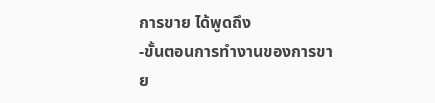การขาย ได้พูดถึง
-ขั้นตอนการทำงานของการขาย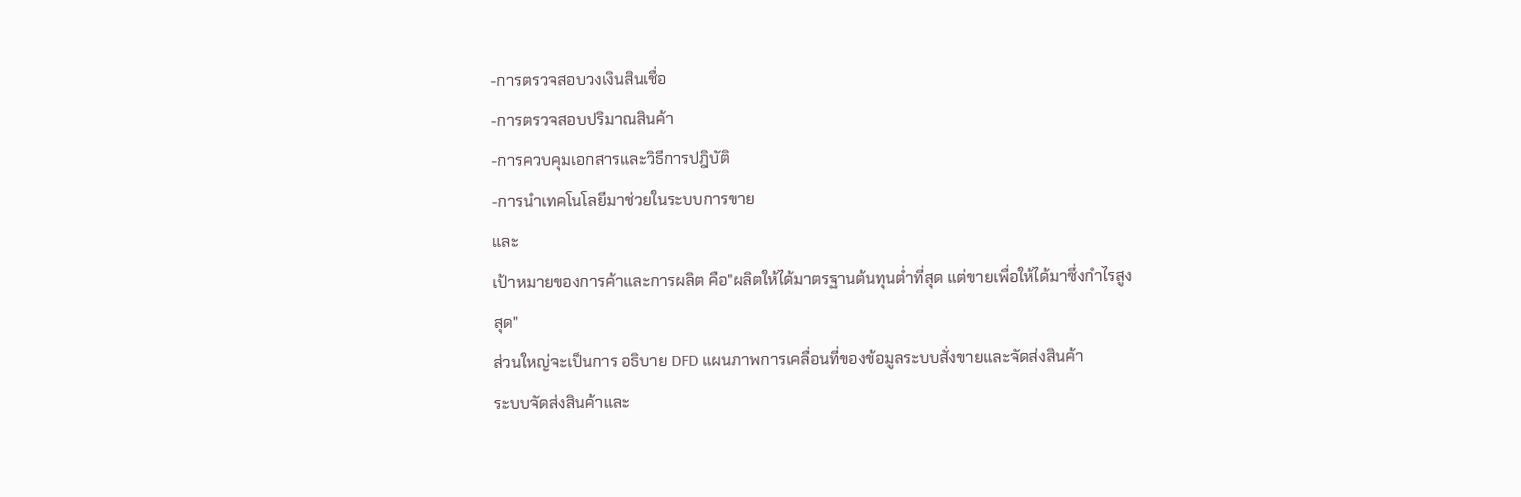-การตรวจสอบวงเงินสินเชื่อ
-การตรวจสอบปริมาณสินค้า
-การควบคุมเอกสารและวิธีการปฎิบัติ
-การนำเทคโนโลยีมาช่วยในระบบการขาย
และ
เป้าหมายของการค้าและการผลิต คือ"ผลิตให้ได้มาตรฐานต้นทุนต่ำที่สุด แต่ขายเพื่อให้ได้มาซึ่งกำไรสูงสุด"
ส่วนใหญ่จะเป็นการ อธิบาย DFD แผนภาพการเคลื่อนที่ของข้อมูลระบบสั่งขายและจัดส่งสินค้า
ระบบจัดส่งสินค้าและ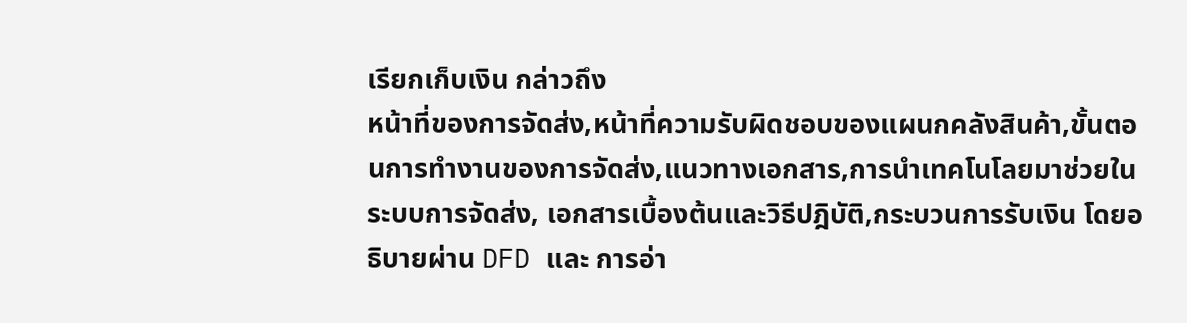เรียกเก็บเงิน กล่าวถึง
หน้าที่ของการจัดส่ง,หน้าที่ความรับผิดชอบของแผนกคลังสินค้า,ขั้นตอนการทำงานของการจัดส่ง,แนวทางเอกสาร,การนำเทคโนโลยมาช่วยในระบบการจัดส่ง, เอกสารเบื้องต้นและวิธีปฎิบัติ,กระบวนการรับเงิน โดยอธิบายผ่าน DFD และ การอ่า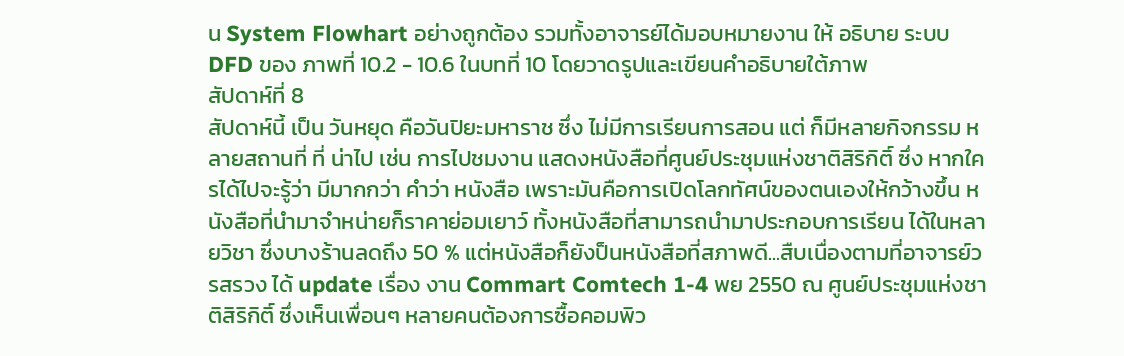น System Flowhart อย่างถูกต้อง รวมทั้งอาจารย์ได้มอบหมายงาน ให้ อธิบาย ระบบ DFD ของ ภาพที่ 10.2 - 10.6 ในบทที่ 10 โดยวาดรูปและเขียนคำอธิบายใต้ภาพ
สัปดาห์ที่ 8
สัปดาห์นี้ เป็น วันหยุด คือวันปิยะมหาราช ซึ่ง ไม่มีการเรียนการสอน แต่ ก็มีหลายกิจกรรม หลายสถานที่ ที่ น่าไป เช่น การไปชมงาน แสดงหนังสือที่ศูนย์ประชุมแห่งชาติสิริกิติ์ ซึ่ง หากใครได้ไปจะรู้ว่า มีมากกว่า คำว่า หนังสือ เพราะมันคือการเปิดโลกทัศน์ของตนเองให้กว้างขึ้น หนังสือที่นำมาจำหน่ายก็ราคาย่อมเยาว์ ทั้งหนังสือที่สามารถนำมาประกอบการเรียน ได้ในหลายวิชา ซึ่งบางร้านลดถึง 50 % แต่หนังสือก็ยังป็นหนังสือที่สภาพดี...สืบเนื่องตามที่อาจารย์วรสรวง ได้ update เรื่อง งาน Commart Comtech 1-4 พย 2550 ณ ศูนย์ประชุมแห่งชาติสิริกิติ์ ซึ่งเห็นเพื่อนๆ หลายคนต้องการซื้อคอมพิว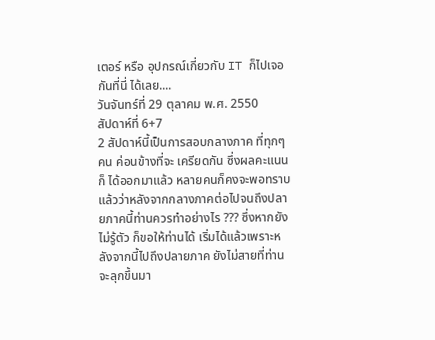เตอร์ หรือ อุปกรณ์เกี่ยวกับ IT ก็ไปเจอกันที่นี่ ได้เลย....
วันจันทร์ที่ 29 ตุลาคม พ.ศ. 2550
สัปดาห์ที่ 6+7
2 สัปดาห์นี้เป็นการสอบกลางภาค ที่ทุกๆคน ค่อนข้างที่จะ เครียดกัน ซึ่งผลคะแนนก็ ได้ออกมาแล้ว หลายคนก็คงจะพอทราบแล้วว่าหลังจากกลางภาคต่อไปจนถึงปลายภาคนี้ท่านควรทำอย่างไร ??? ซึ่งหากยังไม่รู้ตัว ก็ขอให้ท่านได้ เริ่มได้แล้วเพราะหลังจากนี้ไปถึงปลายภาค ยังไม่สายที่ท่าน จะลุกขึ้นมา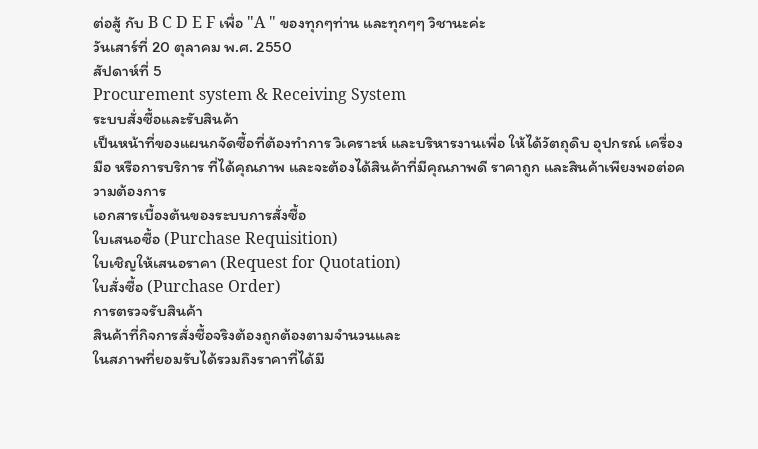ต่อสู้ กับ B C D E F เพื่อ "A " ของทุกๆท่าน และทุกๆๆ วิชานะค่ะ
วันเสาร์ที่ 20 ตุลาคม พ.ศ. 2550
สัปดาห์ที่ 5
Procurement system & Receiving System
ระบบสั่งซื้อและรับสินค้า
เป็นหน้าที่ของแผนกจัดซื้อที่ต้องทำการ วิเคราะห์ และบริหารงานเพื่อ ให้ได้วัตถุดิบ อุปกรณ์ เครื่องมือ หรือการบริการ ที่ได้คุณภาพ และจะต้องได้สินค้าที่มีคุณภาพดี ราคาถูก และสินค้าเพียงพอต่อความต้องการ
เอกสารเบื้องต้นของระบบการสั่งซื้อ
ใบเสนอซื้อ (Purchase Requisition)
ใบเชิญให้เสนอราคา (Request for Quotation)
ใบสั่งซื้อ (Purchase Order)
การตรวจรับสินค้า
สินค้าที่กิจการสั่งซื้อจริงต้องถูกต้องตามจำนวนและ
ในสภาพที่ยอมรับได้รวมถึงราคาที่ได้มี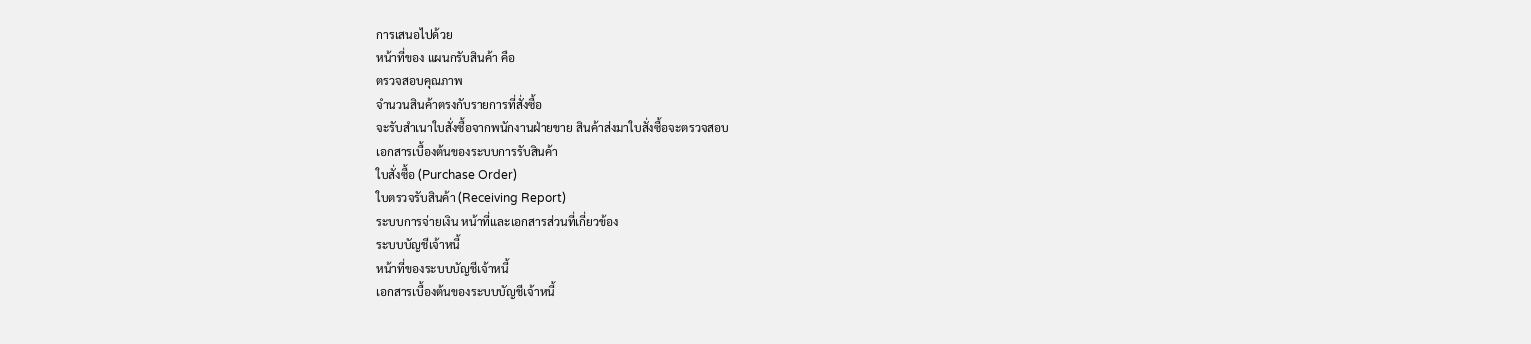การเสนอไปด้วย
หน้าที่ของ แผนกรับสินค้า คือ
ตรวจสอบคุณภาพ
จำนวนสินค้าตรงกับรายการที่สั่งซื้อ
จะรับสำเนาใบสั่งซื้อจากพนักงานฝ่ายขาย สินค้าส่งมาใบสั่งซื้อจะตรวจสอบ
เอกสารเบื้องต้นของระบบการรับสินค้า
ใบสั่งซื้อ (Purchase Order)
ใบตรวจรับสินค้า (Receiving Report)
ระบบการจ่ายเงิน หน้าที่และเอกสารส่วนที่เกี่ยวข้อง
ระบบบัญชีเจ้าหนี้
หน้าที่ของระบบบัญชีเจ้าหนี้
เอกสารเบื้องต้นของระบบบัญชีเจ้าหนี้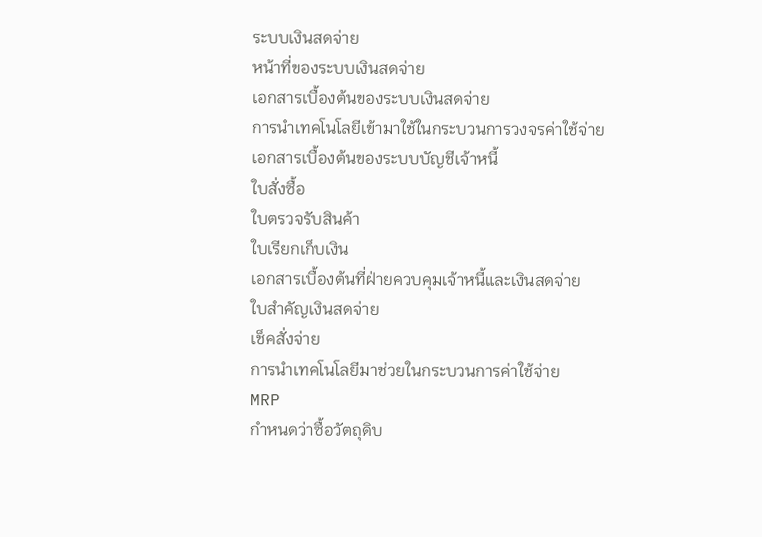ระบบเงินสดจ่าย
หน้าที่ของระบบเงินสดจ่าย
เอกสารเบื้องต้นของระบบเงินสดจ่าย
การนำเทคโนโลยีเข้ามาใช้ในกระบวนการวงจรค่าใช้จ่าย
เอกสารเบื้องต้นของระบบบัญชีเจ้าหนี้
ใบสั่งซื้อ
ใบตรวจรับสินค้า
ใบเรียกเก็บเงิน
เอกสารเบื้องต้นที่ฝ่ายควบคุมเจ้าหนี้และเงินสดจ่าย
ใบสำคัญเงินสดจ่าย
เช็คสั่งจ่าย
การนำเทคโนโลยีมาช่วยในกระบวนการค่าใช้จ่าย
MRP
กำหนดว่าซื้อวัตถุดิบ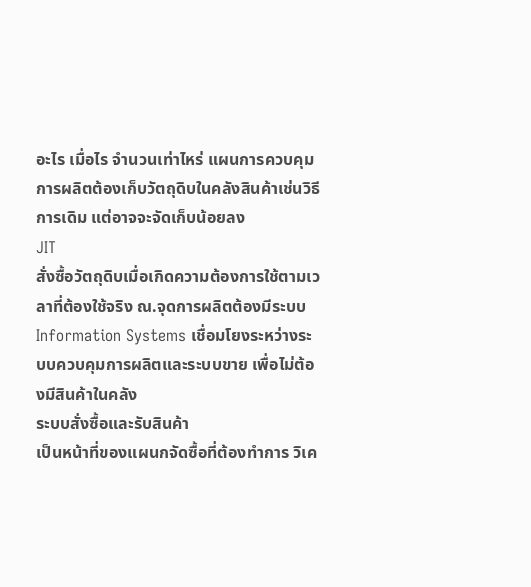อะไร เมื่อไร จำนวนเท่าไหร่ แผนการควบคุมการผลิตต้องเก็บวัตถุดิบในคลังสินค้าเช่นวิธีการเดิม แต่อาจจะจัดเก็บน้อยลง
JIT
สั่งซื้อวัตถุดิบเมื่อเกิดความต้องการใช้ตามเวลาที่ต้องใช้จริง ณ.จุดการผลิตต้องมีระบบ Information Systems เชื่อมโยงระหว่างระบบควบคุมการผลิตและระบบขาย เพื่อไม่ต้องมีสินค้าในคลัง
ระบบสั่งซื้อและรับสินค้า
เป็นหน้าที่ของแผนกจัดซื้อที่ต้องทำการ วิเค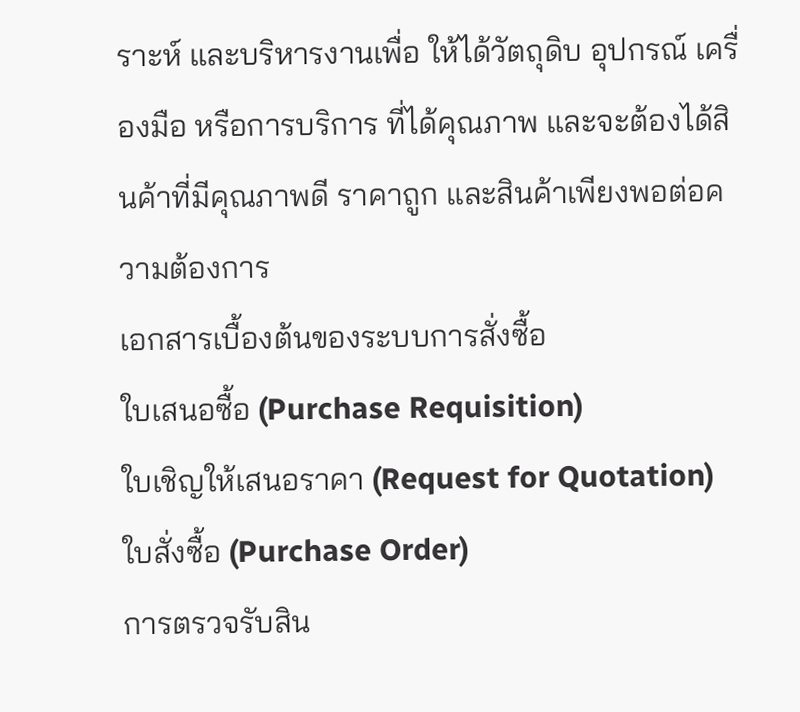ราะห์ และบริหารงานเพื่อ ให้ได้วัตถุดิบ อุปกรณ์ เครื่องมือ หรือการบริการ ที่ได้คุณภาพ และจะต้องได้สินค้าที่มีคุณภาพดี ราคาถูก และสินค้าเพียงพอต่อความต้องการ
เอกสารเบื้องต้นของระบบการสั่งซื้อ
ใบเสนอซื้อ (Purchase Requisition)
ใบเชิญให้เสนอราคา (Request for Quotation)
ใบสั่งซื้อ (Purchase Order)
การตรวจรับสิน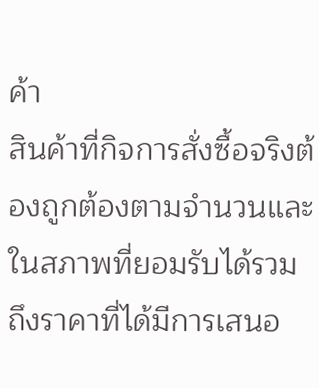ค้า
สินค้าที่กิจการสั่งซื้อจริงต้องถูกต้องตามจำนวนและ
ในสภาพที่ยอมรับได้รวมถึงราคาที่ได้มีการเสนอ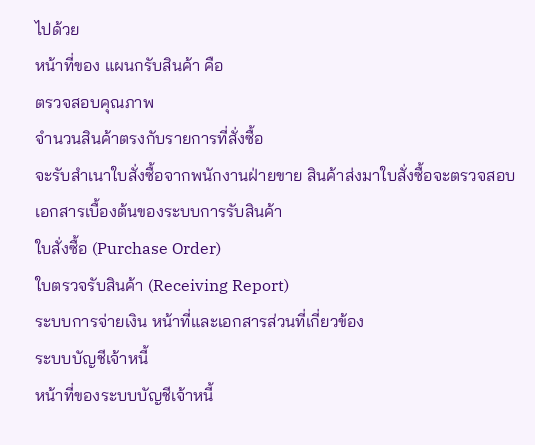ไปด้วย
หน้าที่ของ แผนกรับสินค้า คือ
ตรวจสอบคุณภาพ
จำนวนสินค้าตรงกับรายการที่สั่งซื้อ
จะรับสำเนาใบสั่งซื้อจากพนักงานฝ่ายขาย สินค้าส่งมาใบสั่งซื้อจะตรวจสอบ
เอกสารเบื้องต้นของระบบการรับสินค้า
ใบสั่งซื้อ (Purchase Order)
ใบตรวจรับสินค้า (Receiving Report)
ระบบการจ่ายเงิน หน้าที่และเอกสารส่วนที่เกี่ยวข้อง
ระบบบัญชีเจ้าหนี้
หน้าที่ของระบบบัญชีเจ้าหนี้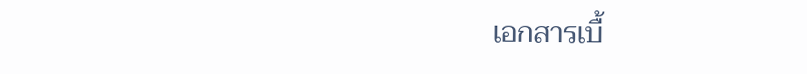เอกสารเบื้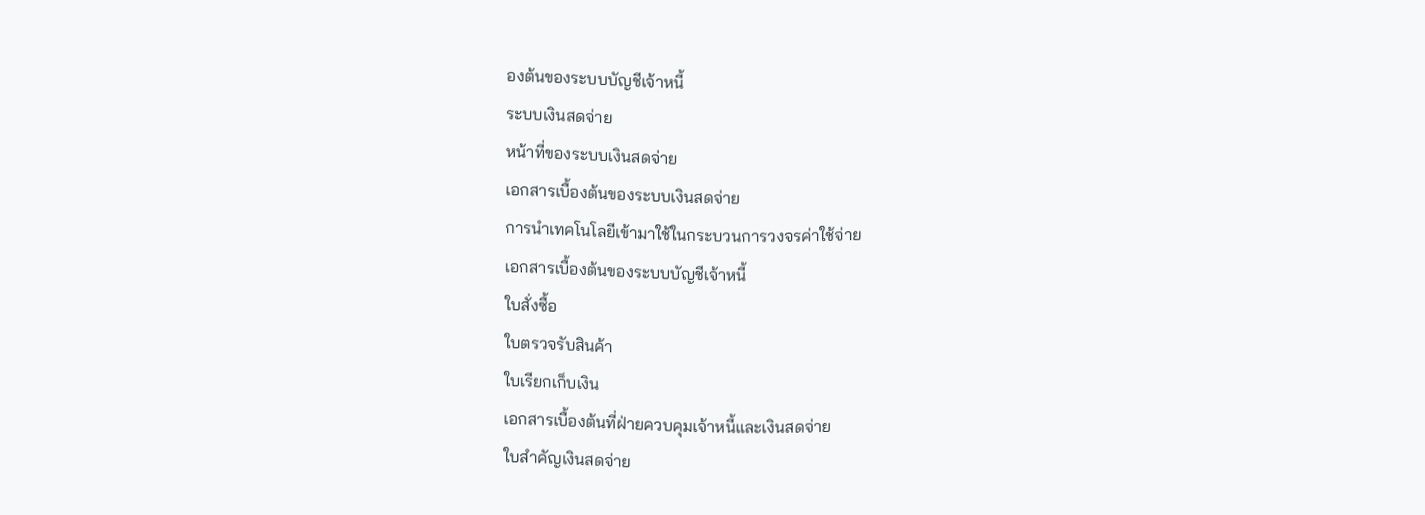องต้นของระบบบัญชีเจ้าหนี้
ระบบเงินสดจ่าย
หน้าที่ของระบบเงินสดจ่าย
เอกสารเบื้องต้นของระบบเงินสดจ่าย
การนำเทคโนโลยีเข้ามาใช้ในกระบวนการวงจรค่าใช้จ่าย
เอกสารเบื้องต้นของระบบบัญชีเจ้าหนี้
ใบสั่งซื้อ
ใบตรวจรับสินค้า
ใบเรียกเก็บเงิน
เอกสารเบื้องต้นที่ฝ่ายควบคุมเจ้าหนี้และเงินสดจ่าย
ใบสำคัญเงินสดจ่าย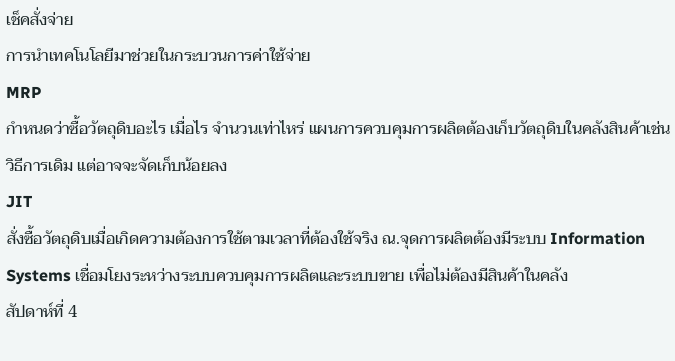เช็คสั่งจ่าย
การนำเทคโนโลยีมาช่วยในกระบวนการค่าใช้จ่าย
MRP
กำหนดว่าซื้อวัตถุดิบอะไร เมื่อไร จำนวนเท่าไหร่ แผนการควบคุมการผลิตต้องเก็บวัตถุดิบในคลังสินค้าเช่นวิธีการเดิม แต่อาจจะจัดเก็บน้อยลง
JIT
สั่งซื้อวัตถุดิบเมื่อเกิดความต้องการใช้ตามเวลาที่ต้องใช้จริง ณ.จุดการผลิตต้องมีระบบ Information Systems เชื่อมโยงระหว่างระบบควบคุมการผลิตและระบบขาย เพื่อไม่ต้องมีสินค้าในคลัง
สัปดาห์ที่ 4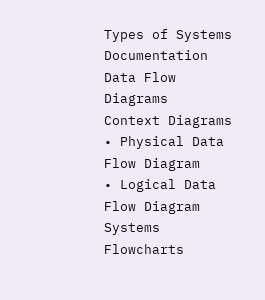Types of Systems Documentation
Data Flow Diagrams
Context Diagrams
• Physical Data Flow Diagram
• Logical Data Flow Diagram
Systems Flowcharts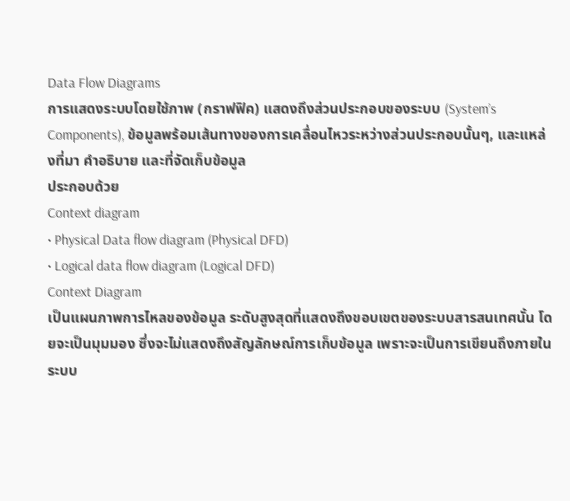Data Flow Diagrams
การแสดงระบบโดยใช้ภาพ (กราฟฟิค) แสดงถึงส่วนประกอบของระบบ (System’s Components), ข้อมูลพร้อมเส้นทางของการเคลื่อนไหวระหว่างส่วนประกอบนั้นๆ, และแหล่งที่มา คำอธิบาย และที่จัดเก็บข้อมูล
ประกอบด้วย
Context diagram
• Physical Data flow diagram (Physical DFD)
• Logical data flow diagram (Logical DFD)
Context Diagram
เป็นแผนภาพการไหลของข้อมูล ระดับสูงสุดที่แสดงถึงขอบเขตของระบบสารสนเทศนั้น โดยจะเป็นมุมมอง ซึ่งจะไม่แสดงถึงสัญลักษณ์การเก็บข้อมูล เพราะจะเป็นการเขียนถึงภายในระบบ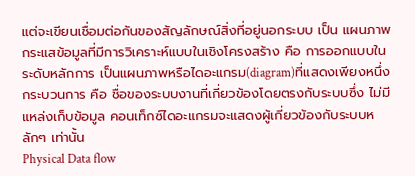แต่จะเขียนเชื่อมต่อกันของสัญลักษณ์สิ่งที่อยู่นอกระบบ เป็น แผนภาพกระแสข้อมูลที่มีการวิเคราะห์แบบในเชิงโครงสร้าง คือ การออกแบบในระดับหลักการ เป็นแผนภาพหรือไดอะแกรม(diagram)ที่แสดงเพียงหนึ่งกระบวนการ คือ ชื่อของระบบงานที่เกี่ยวข้องโดยตรงกับระบบซึ่ง ไม่มีแหล่งเก็บข้อมูล คอนเท็กซ์ไดอะแกรมจะแสดงผู้เกี่ยวข้องกับระบบหลักๆ เท่านั้น
Physical Data flow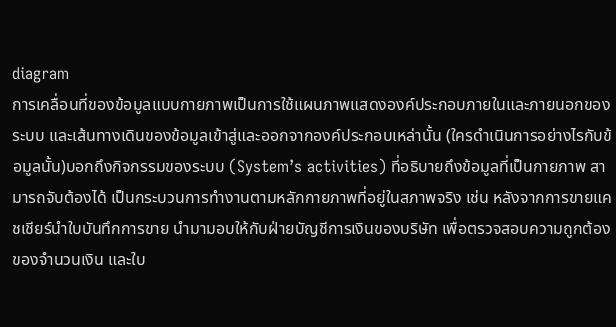diagram
การเคลื่อนที่ของข้อมูลแบบกายภาพเป็นการใช้แผนภาพแสดงองค์ประกอบภายในและภายนอกของระบบ และเส้นทางเดินของข้อมูลเข้าสู่และออกจากองค์ประกอบเหล่านั้น (ใครดำเนินการอย่างไรกับข้อมูลนั้น)บอกถึงกิจกรรมของระบบ (System’s activities) ที่อธิบายถึงข้อมูลที่เป็นกายภาพ สามารถจับต้องได้ เป็นกระบวนการทำงานตามหลักกายภาพที่อยู่ในสภาพจริง เช่น หลังจากการขายแคชเชียร์นำใบบันทึกการขาย นำมามอบให้กับฝ่ายบัญชีการเงินของบริษัท เพื่อตรวจสอบความถูกต้องของจำนวนเงิน และใบ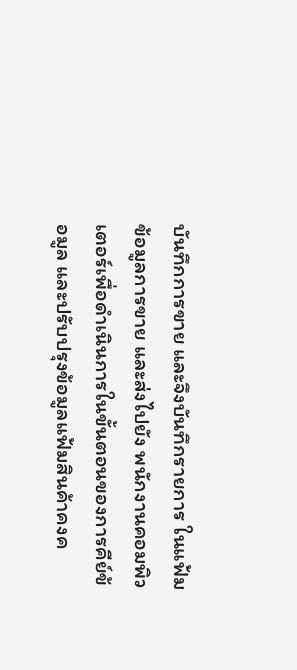บันทึกการขาย และจึงบันทึกรายการ ในแฟ้มข้อมูลการขาย และส่งไปยัง พนักงานคอมพิวเตอร์เพื่อดำเนินการในขั้นตอนของการคีย์ข้อมูล และปรับปรุงข้อมูลแฟ้มสินค้าคงค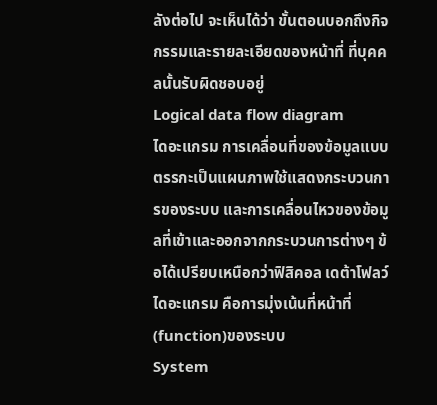ลังต่อไป จะเห็นได้ว่า ขั้นตอนบอกถึงกิจกรรมและรายละเอียดของหน้าที่ ที่บุคคลนั้นรับผิดชอบอยู่
Logical data flow diagram
ไดอะแกรม การเคลื่อนที่ของข้อมูลแบบตรรกะเป็นแผนภาพใช้แสดงกระบวนการของระบบ และการเคลื่อนไหวของข้อมูลที่เข้าและออกจากกระบวนการต่างๆ ข้อได้เปรียบเหนือกว่าฟิสิคอล เดต้าโฟลว์ ไดอะแกรม คือการมุ่งเน้นที่หน้าที่ (function)ของระบบ
System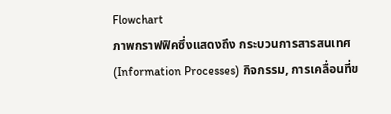Flowchart
ภาพกราฟฟิคซึ่งแสดงถึง กระบวนการสารสนเทศ (Information Processes) กิจกรรม, การเคลื่อนที่ข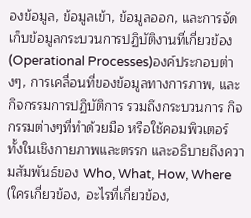องข้อมูล, ข้อมูลเข้า, ข้อมูลออก, และการจัดเก็บข้อมูลกระบวนการปฏิบัติงานที่เกี่ยวข้อง (Operational Processes)องค์ประกอบต่างๆ, การเคลื่อนที่ของข้อมูลทางการภาพ, และกิจกรรมการปฏิบัติการ รวมถึงกระบวนการ กิจกรรมต่างๆที่ทำด้วยมือ หรือใช้คอมพิวเตอร์ ทั้งในเชิงกายภาพและตรรก และอธิบายถึงความสัมพันธ์ของ Who, What, How, Where (ใครเกี่ยวข้อง, อะไรที่เกี่ยวข้อง,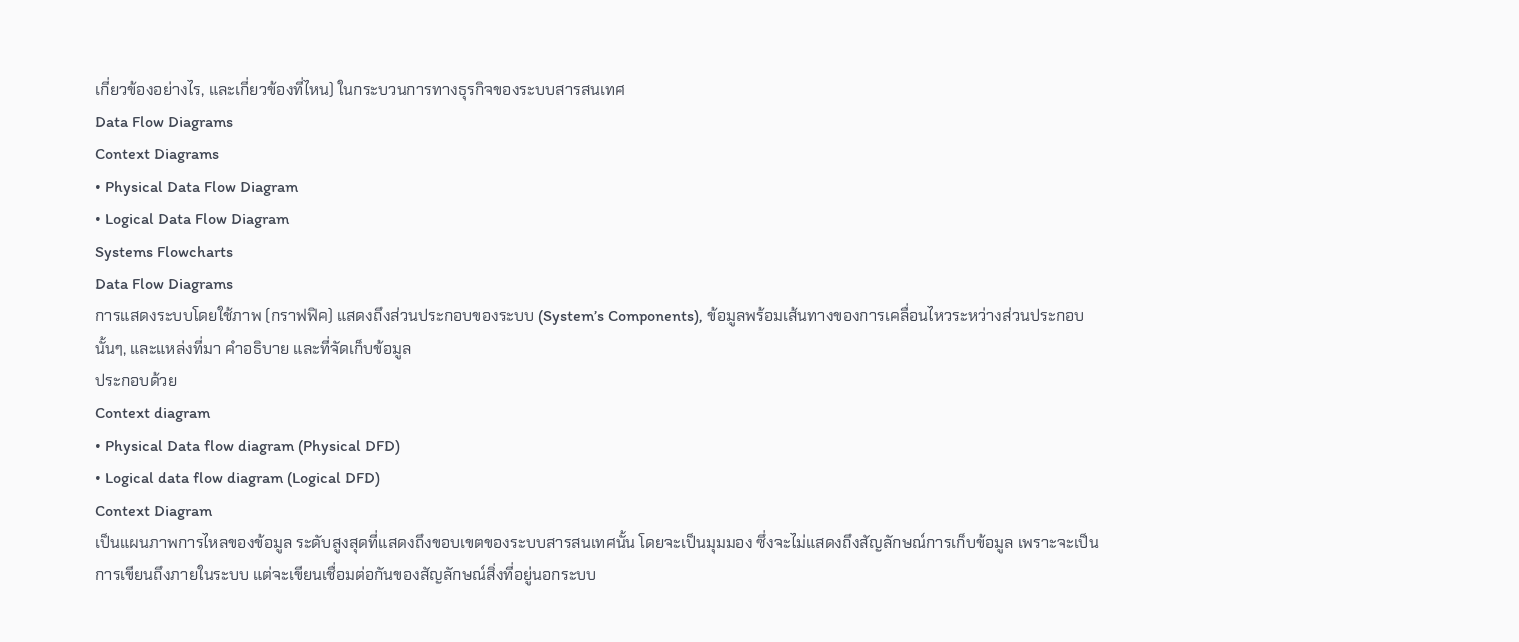เกี่ยวข้องอย่างไร, และเกี่ยวข้องที่ไหน) ในกระบวนการทางธุรกิจของระบบสารสนเทศ
Data Flow Diagrams
Context Diagrams
• Physical Data Flow Diagram
• Logical Data Flow Diagram
Systems Flowcharts
Data Flow Diagrams
การแสดงระบบโดยใช้ภาพ (กราฟฟิค) แสดงถึงส่วนประกอบของระบบ (System’s Components), ข้อมูลพร้อมเส้นทางของการเคลื่อนไหวระหว่างส่วนประกอบนั้นๆ, และแหล่งที่มา คำอธิบาย และที่จัดเก็บข้อมูล
ประกอบด้วย
Context diagram
• Physical Data flow diagram (Physical DFD)
• Logical data flow diagram (Logical DFD)
Context Diagram
เป็นแผนภาพการไหลของข้อมูล ระดับสูงสุดที่แสดงถึงขอบเขตของระบบสารสนเทศนั้น โดยจะเป็นมุมมอง ซึ่งจะไม่แสดงถึงสัญลักษณ์การเก็บข้อมูล เพราะจะเป็นการเขียนถึงภายในระบบ แต่จะเขียนเชื่อมต่อกันของสัญลักษณ์สิ่งที่อยู่นอกระบบ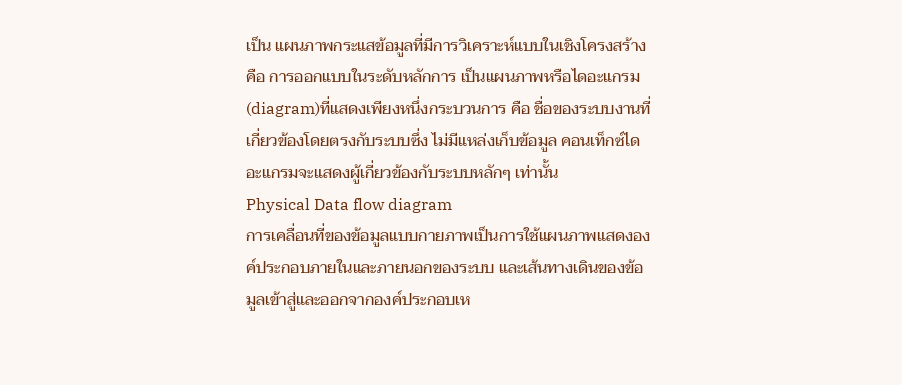เป็น แผนภาพกระแสข้อมูลที่มีการวิเคราะห์แบบในเชิงโครงสร้าง คือ การออกแบบในระดับหลักการ เป็นแผนภาพหรือไดอะแกรม(diagram)ที่แสดงเพียงหนึ่งกระบวนการ คือ ชื่อของระบบงานที่เกี่ยวข้องโดยตรงกับระบบซึ่ง ไม่มีแหล่งเก็บข้อมูล คอนเท็กซ์ไดอะแกรมจะแสดงผู้เกี่ยวข้องกับระบบหลักๆ เท่านั้น
Physical Data flow diagram
การเคลื่อนที่ของข้อมูลแบบกายภาพเป็นการใช้แผนภาพแสดงองค์ประกอบภายในและภายนอกของระบบ และเส้นทางเดินของข้อมูลเข้าสู่และออกจากองค์ประกอบเห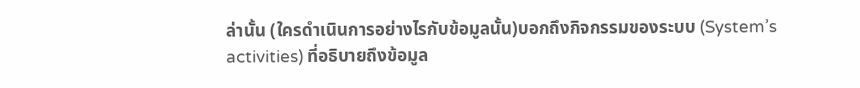ล่านั้น (ใครดำเนินการอย่างไรกับข้อมูลนั้น)บอกถึงกิจกรรมของระบบ (System’s activities) ที่อธิบายถึงข้อมูล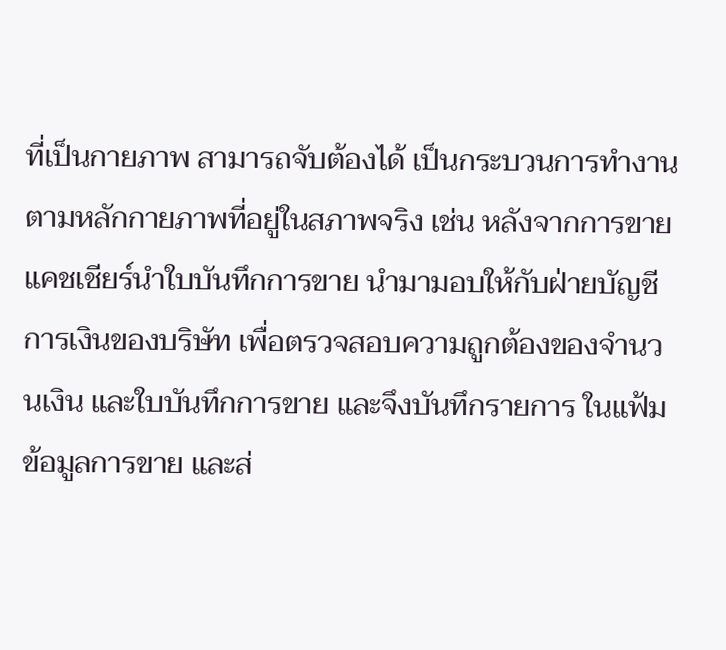ที่เป็นกายภาพ สามารถจับต้องได้ เป็นกระบวนการทำงานตามหลักกายภาพที่อยู่ในสภาพจริง เช่น หลังจากการขายแคชเชียร์นำใบบันทึกการขาย นำมามอบให้กับฝ่ายบัญชีการเงินของบริษัท เพื่อตรวจสอบความถูกต้องของจำนวนเงิน และใบบันทึกการขาย และจึงบันทึกรายการ ในแฟ้มข้อมูลการขาย และส่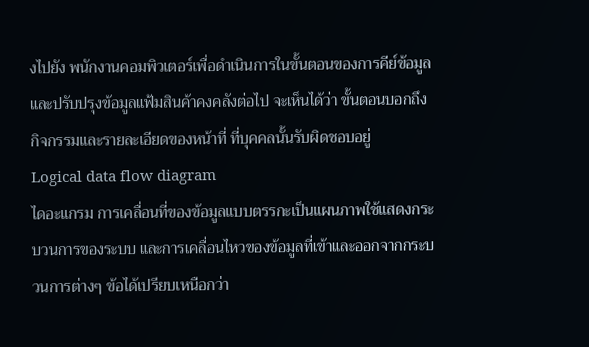งไปยัง พนักงานคอมพิวเตอร์เพื่อดำเนินการในขั้นตอนของการคีย์ข้อมูล และปรับปรุงข้อมูลแฟ้มสินค้าคงคลังต่อไป จะเห็นได้ว่า ขั้นตอนบอกถึงกิจกรรมและรายละเอียดของหน้าที่ ที่บุคคลนั้นรับผิดชอบอยู่
Logical data flow diagram
ไดอะแกรม การเคลื่อนที่ของข้อมูลแบบตรรกะเป็นแผนภาพใช้แสดงกระบวนการของระบบ และการเคลื่อนไหวของข้อมูลที่เข้าและออกจากกระบวนการต่างๆ ข้อได้เปรียบเหนือกว่า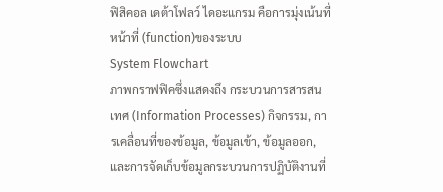ฟิสิคอล เดต้าโฟลว์ ไดอะแกรม คือการมุ่งเน้นที่หน้าที่ (function)ของระบบ
System Flowchart
ภาพกราฟฟิคซึ่งแสดงถึง กระบวนการสารสนเทศ (Information Processes) กิจกรรม, การเคลื่อนที่ของข้อมูล, ข้อมูลเข้า, ข้อมูลออก, และการจัดเก็บข้อมูลกระบวนการปฏิบัติงานที่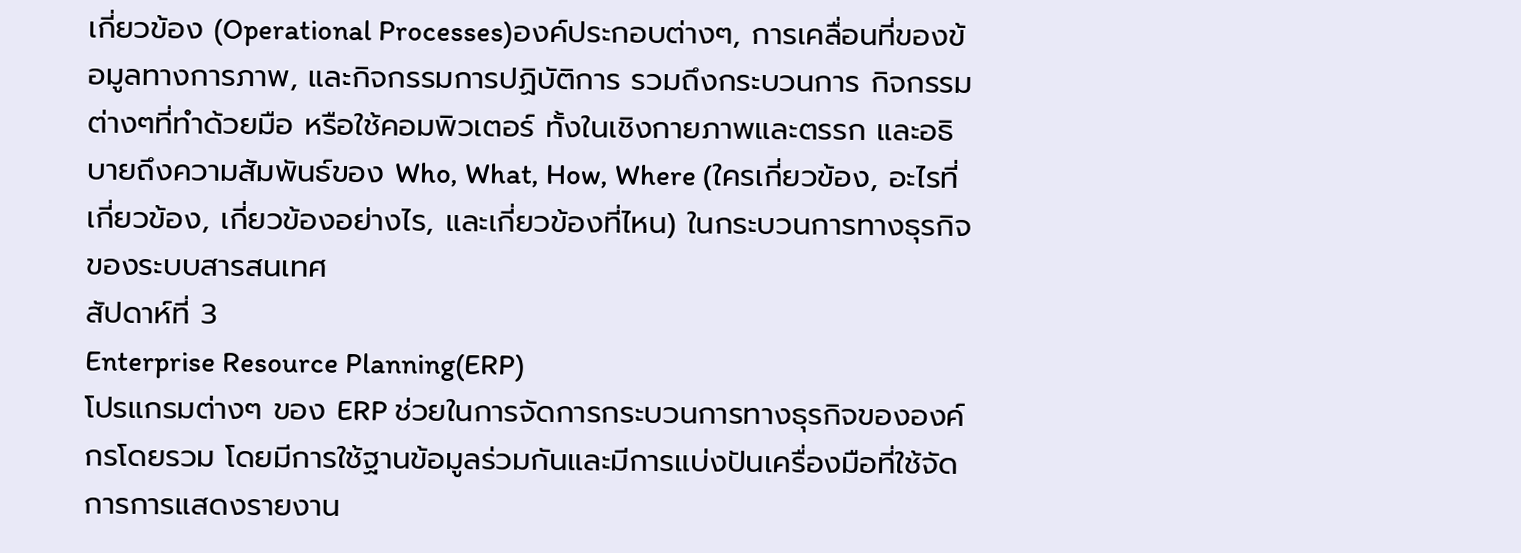เกี่ยวข้อง (Operational Processes)องค์ประกอบต่างๆ, การเคลื่อนที่ของข้อมูลทางการภาพ, และกิจกรรมการปฏิบัติการ รวมถึงกระบวนการ กิจกรรมต่างๆที่ทำด้วยมือ หรือใช้คอมพิวเตอร์ ทั้งในเชิงกายภาพและตรรก และอธิบายถึงความสัมพันธ์ของ Who, What, How, Where (ใครเกี่ยวข้อง, อะไรที่เกี่ยวข้อง, เกี่ยวข้องอย่างไร, และเกี่ยวข้องที่ไหน) ในกระบวนการทางธุรกิจของระบบสารสนเทศ
สัปดาห์ที่ 3
Enterprise Resource Planning(ERP)
โปรแกรมต่างๆ ของ ERP ช่วยในการจัดการกระบวนการทางธุรกิจขององค์กรโดยรวม โดยมีการใช้ฐานข้อมูลร่วมกันและมีการแบ่งปันเครื่องมือที่ใช้จัดการการแสดงรายงาน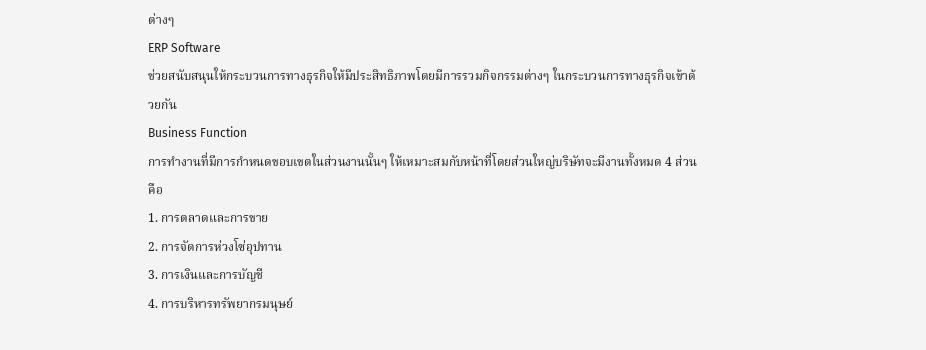ต่างๆ
ERP Software
ช่วยสนับสนุนให้กระบวนการทางธุรกิจให้มีประสิทธิภาพโดยมีการรวมกิจกรรมต่างๆ ในกระบวนการทางธุรกิจเข้าด้วยกัน
Business Function
การทำงานที่มีการกำหนดขอบเขตในส่วนงานนั้นๆ ให้เหมาะสมกับหน้าที่โดยส่วนใหญ่บริษัทจะมีงานทั้งหมด 4 ส่วนคือ
1. การตลาดและการขาย
2. การจัดการห่วงโซ่อุปทาน
3. การเงินและการบัญชี
4. การบริหารทรัพยากรมนุษย์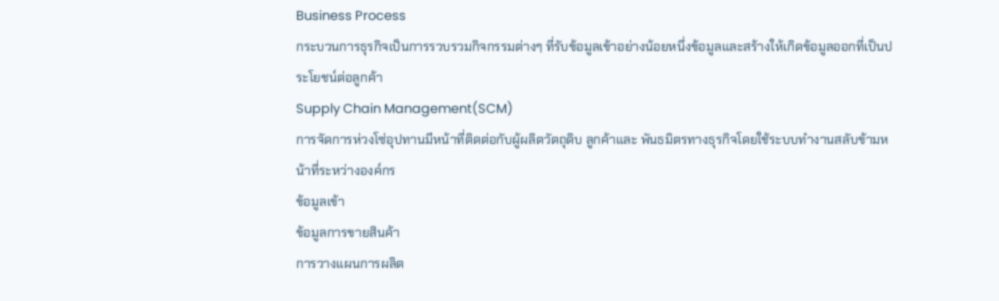Business Process
กระบวนการธุรกิจเป็นการรวบรวมกิจกรรมต่างๆ ที่รับข้อมูลเข้าอย่างน้อยหนึ่งข้อมูลและสร้างให้เกิดข้อมูลออกที่เป็นประโยชน์ต่อลูกค้า
Supply Chain Management(SCM)
การจัดการห่วงโซ่อุปทานมีหน้าที่ติดต่อกับผู้ผลิตวัตถุดิบ ลูกค้าและ พันธมิตรทางธุรกิจโดยใช้ระบบทำงานสลับข้ามหน้าที่ระหว่างองค์กร
ข้อมูลเข้า
ข้อมูลการขายสินค้า
การวางแผนการผลิต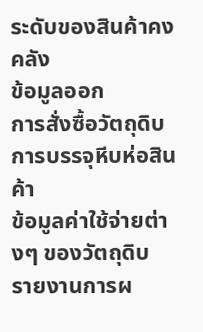ระดับของสินค้าคงคลัง
ข้อมูลออก
การสั่งซื้อวัตถุดิบ
การบรรจุหีบห่อสินค้า
ข้อมูลค่าใช้จ่ายต่างๆ ของวัตถุดิบ
รายงานการผ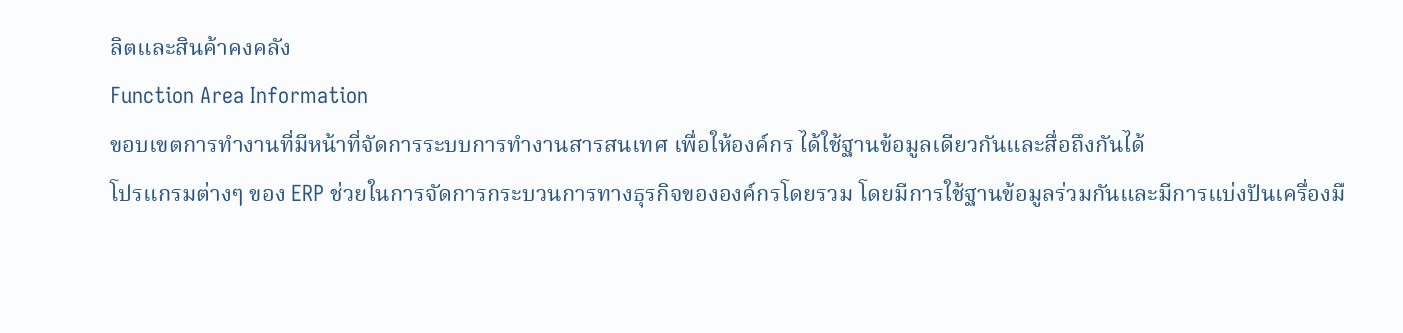ลิตและสินค้าคงคลัง
Function Area Information
ขอบเขตการทำงานที่มีหน้าที่จัดการระบบการทำงานสารสนเทศ เพื่อให้องค์กร ได้ใช้ฐานข้อมูลเดียวกันและสื่อถึงกันได้
โปรแกรมต่างๆ ของ ERP ช่วยในการจัดการกระบวนการทางธุรกิจขององค์กรโดยรวม โดยมีการใช้ฐานข้อมูลร่วมกันและมีการแบ่งปันเครื่องมื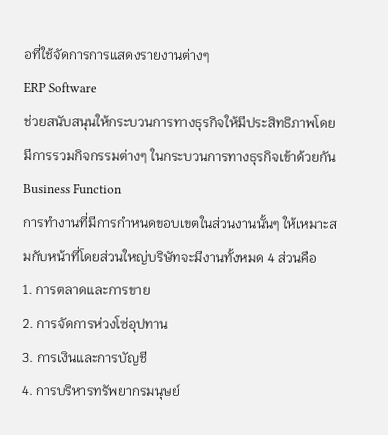อที่ใช้จัดการการแสดงรายงานต่างๆ
ERP Software
ช่วยสนับสนุนให้กระบวนการทางธุรกิจให้มีประสิทธิภาพโดยมีการรวมกิจกรรมต่างๆ ในกระบวนการทางธุรกิจเข้าด้วยกัน
Business Function
การทำงานที่มีการกำหนดขอบเขตในส่วนงานนั้นๆ ให้เหมาะสมกับหน้าที่โดยส่วนใหญ่บริษัทจะมีงานทั้งหมด 4 ส่วนคือ
1. การตลาดและการขาย
2. การจัดการห่วงโซ่อุปทาน
3. การเงินและการบัญชี
4. การบริหารทรัพยากรมนุษย์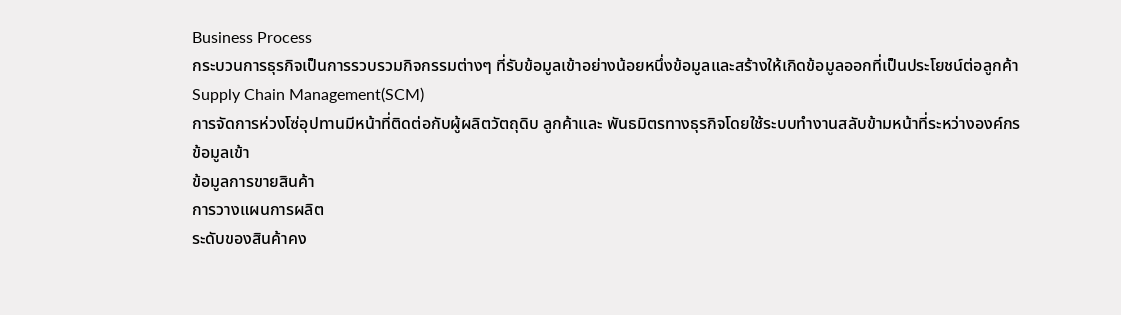Business Process
กระบวนการธุรกิจเป็นการรวบรวมกิจกรรมต่างๆ ที่รับข้อมูลเข้าอย่างน้อยหนึ่งข้อมูลและสร้างให้เกิดข้อมูลออกที่เป็นประโยชน์ต่อลูกค้า
Supply Chain Management(SCM)
การจัดการห่วงโซ่อุปทานมีหน้าที่ติดต่อกับผู้ผลิตวัตถุดิบ ลูกค้าและ พันธมิตรทางธุรกิจโดยใช้ระบบทำงานสลับข้ามหน้าที่ระหว่างองค์กร
ข้อมูลเข้า
ข้อมูลการขายสินค้า
การวางแผนการผลิต
ระดับของสินค้าคง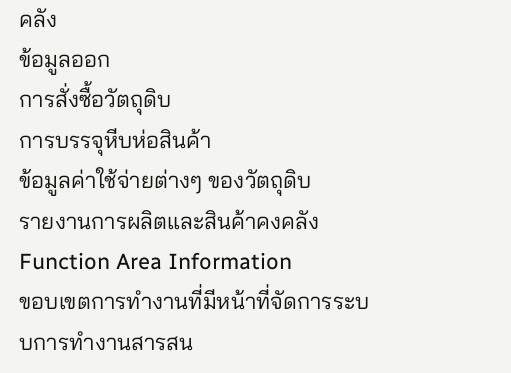คลัง
ข้อมูลออก
การสั่งซื้อวัตถุดิบ
การบรรจุหีบห่อสินค้า
ข้อมูลค่าใช้จ่ายต่างๆ ของวัตถุดิบ
รายงานการผลิตและสินค้าคงคลัง
Function Area Information
ขอบเขตการทำงานที่มีหน้าที่จัดการระบบการทำงานสารสน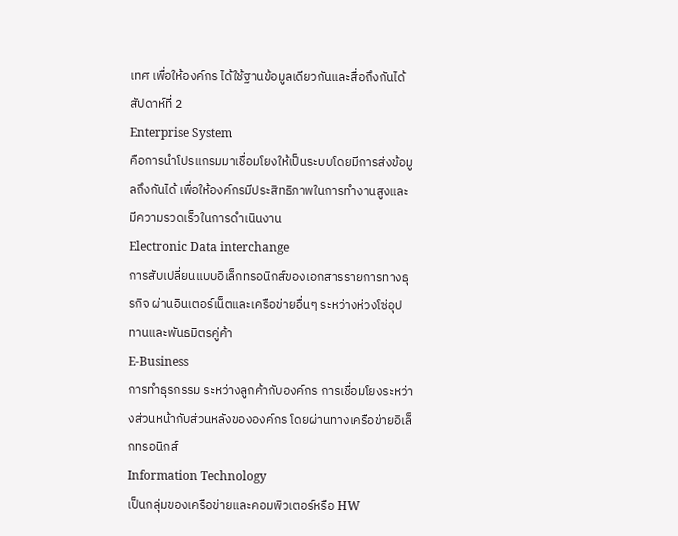เทศ เพื่อให้องค์กร ได้ใช้ฐานข้อมูลเดียวกันและสื่อถึงกันได้
สัปดาห์ที่ 2
Enterprise System
คือการนำโปรแกรมมาเชื่อมโยงให้เป็นระบบโดยมีการส่งข้อมูลถึงกันได้ เพื่อให้องค์กรมีประสิทธิภาพในการทำงานสูงและมีความรวดเร็วในการดำเนินงาน
Electronic Data interchange
การสับเปลี่ยนแบบอิเล็กทรอนิกส์ของเอกสารรายการทางธุรกิจ ผ่านอินเตอร์เน็ตและเครือข่ายอื่นๆ ระหว่างห่วงโซ่อุปทานและพันธมิตรคู่ค้า
E-Business
การทำธุรกรรม ระหว่างลูกค้ากับองค์กร การเชื่อมโยงระหว่างส่วนหน้ากับส่วนหลังขององค์กร โดยผ่านทางเครือข่ายอิเล็กทรอนิกส์
Information Technology
เป็นกลุ่มของเครือข่ายและคอมพิวเตอร์หรือ HW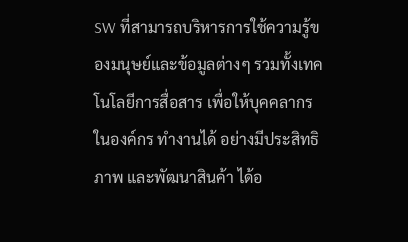SW ที่สามารถบริหารการใช้ความรู้ของมนุษย์และข้อมูลต่างๆ รวมทั้งเทคโนโลยีการสื่อสาร เพื่อให้บุคคลากรในองค์กร ทำงานได้ อย่างมีประสิทธิภาพ และพัฒนาสินค้า ได้อ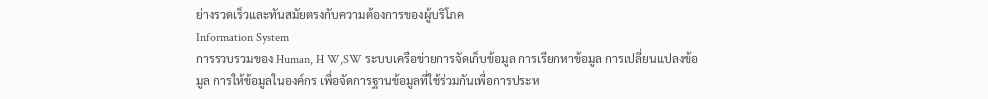ย่างรวดเร็วและทันสมัยตรงกับความต้องการของผู้บริโภค
Information System
การรวบรวมของ Human, H W,SW ระบบเครือข่ายการจัดเก็บข้อมูล การเรียกหาข้อมูล การเปลี่ยนแปลงข้อมูล การให้ข้อมูลในองค์กร เพื่อจัดการฐานข้อมูลที่ใช้ร่วมกันเพื่อการประห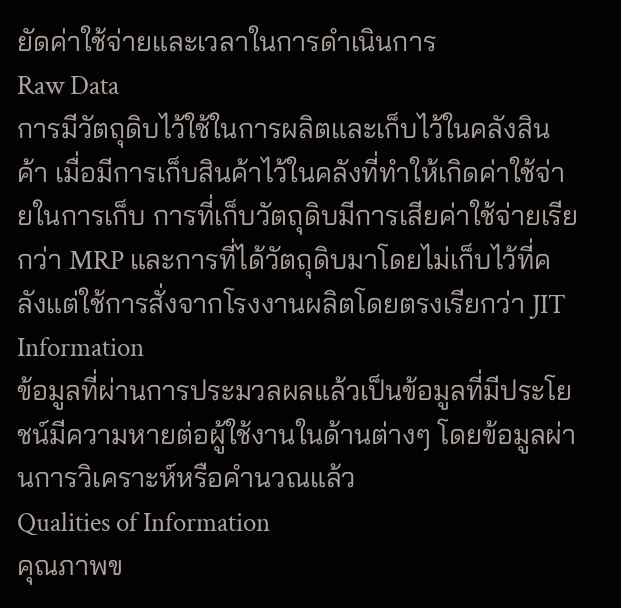ยัดค่าใช้จ่ายและเวลาในการดำเนินการ
Raw Data
การมีวัตถุดิบไว้ใช้ในการผลิตและเก็บไว้ในคลังสินค้า เมื่อมีการเก็บสินค้าไว้ในคลังที่ทำให้เกิดค่าใช้จ่ายในการเก็บ การที่เก็บวัตถุดิบมีการเสียค่าใช้จ่ายเรียกว่า MRP และการที่ได้วัตถุดิบมาโดยไม่เก็บไว้ที่คลังแต่ใช้การสั่งจากโรงงานผลิตโดยตรงเรียกว่า JIT
Information
ข้อมูลที่ผ่านการประมวลผลแล้วเป็นข้อมูลที่มีประโยชน์มีความหายต่อผู้ใช้งานในด้านต่างๆ โดยข้อมูลผ่านการวิเคราะห์หรือคำนวณแล้ว
Qualities of Information
คุณภาพข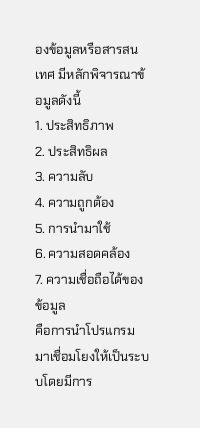องข้อมูลหรือสารสนเทศ มีหลักพิจารณาข้อมูลดังนี้
1. ประสิทธิภาพ
2. ประสิทธิผล
3. ความลับ
4. ความถูกต้อง
5. การนำมาใช้
6. ความสอดคล้อง
7. ความเชื่อถือได้ของข้อมูล
คือการนำโปรแกรมมาเชื่อมโยงให้เป็นระบบโดยมีการ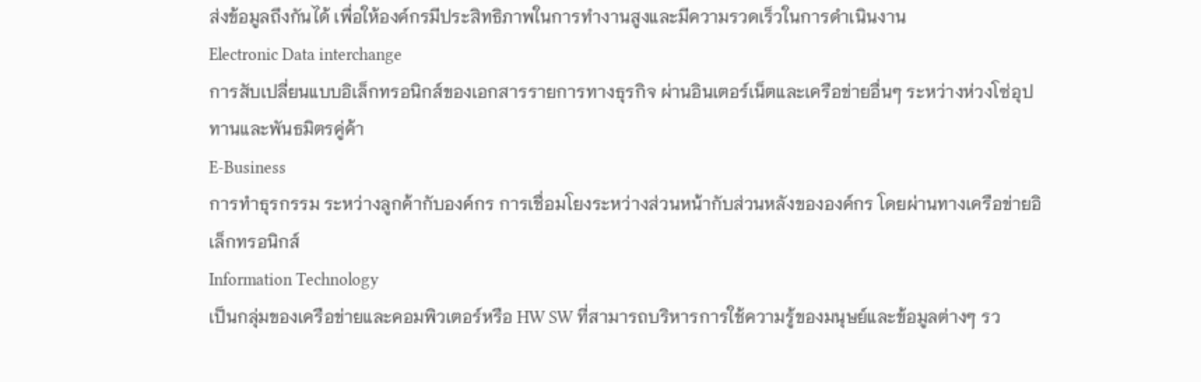ส่งข้อมูลถึงกันได้ เพื่อให้องค์กรมีประสิทธิภาพในการทำงานสูงและมีความรวดเร็วในการดำเนินงาน
Electronic Data interchange
การสับเปลี่ยนแบบอิเล็กทรอนิกส์ของเอกสารรายการทางธุรกิจ ผ่านอินเตอร์เน็ตและเครือข่ายอื่นๆ ระหว่างห่วงโซ่อุปทานและพันธมิตรคู่ค้า
E-Business
การทำธุรกรรม ระหว่างลูกค้ากับองค์กร การเชื่อมโยงระหว่างส่วนหน้ากับส่วนหลังขององค์กร โดยผ่านทางเครือข่ายอิเล็กทรอนิกส์
Information Technology
เป็นกลุ่มของเครือข่ายและคอมพิวเตอร์หรือ HW SW ที่สามารถบริหารการใช้ความรู้ของมนุษย์และข้อมูลต่างๆ รว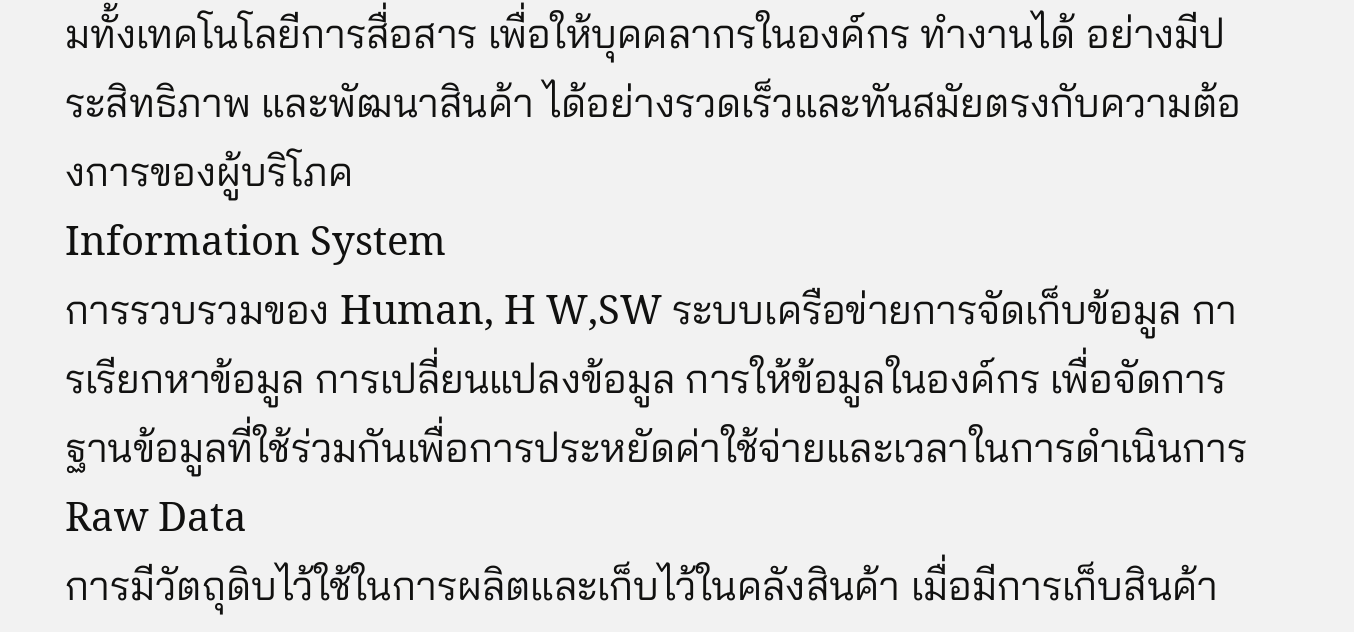มทั้งเทคโนโลยีการสื่อสาร เพื่อให้บุคคลากรในองค์กร ทำงานได้ อย่างมีประสิทธิภาพ และพัฒนาสินค้า ได้อย่างรวดเร็วและทันสมัยตรงกับความต้องการของผู้บริโภค
Information System
การรวบรวมของ Human, H W,SW ระบบเครือข่ายการจัดเก็บข้อมูล การเรียกหาข้อมูล การเปลี่ยนแปลงข้อมูล การให้ข้อมูลในองค์กร เพื่อจัดการฐานข้อมูลที่ใช้ร่วมกันเพื่อการประหยัดค่าใช้จ่ายและเวลาในการดำเนินการ
Raw Data
การมีวัตถุดิบไว้ใช้ในการผลิตและเก็บไว้ในคลังสินค้า เมื่อมีการเก็บสินค้า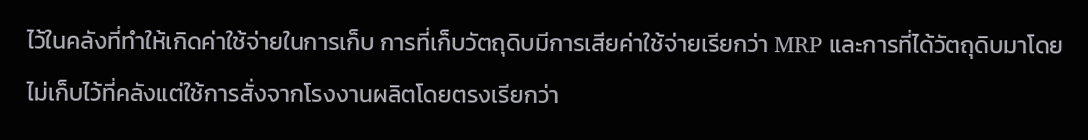ไว้ในคลังที่ทำให้เกิดค่าใช้จ่ายในการเก็บ การที่เก็บวัตถุดิบมีการเสียค่าใช้จ่ายเรียกว่า MRP และการที่ได้วัตถุดิบมาโดยไม่เก็บไว้ที่คลังแต่ใช้การสั่งจากโรงงานผลิตโดยตรงเรียกว่า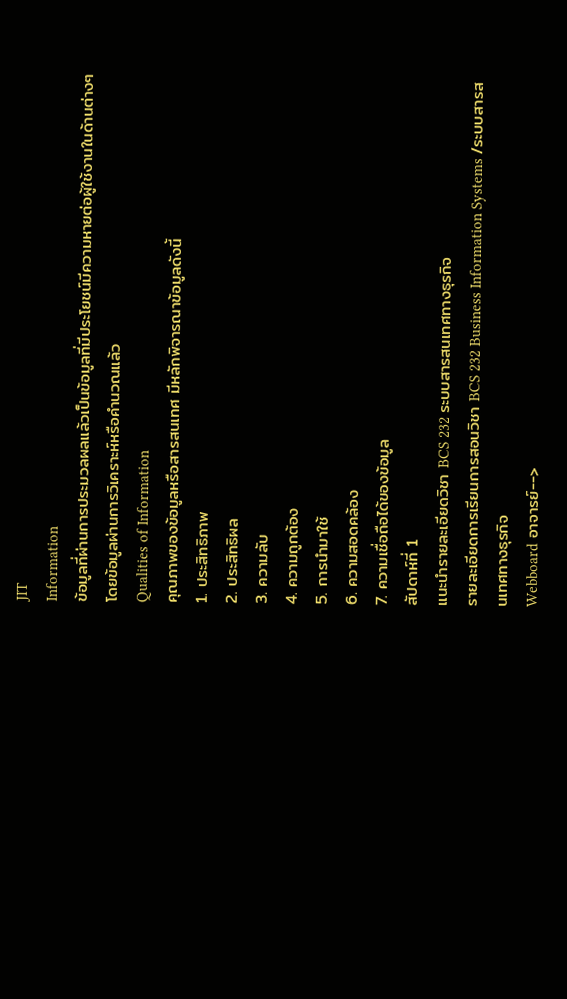JIT
Information
ข้อมูลที่ผ่านการประมวลผลแล้วเป็นข้อมูลที่มีประโยชน์มีความหายต่อผู้ใช้งานในด้านต่างๆ โดยข้อมูลผ่านการวิเคราะห์หรือคำนวณแล้ว
Qualities of Information
คุณภาพของข้อมูลหรือสารสนเทศ มีหลักพิจารณาข้อมูลดังนี้
1. ประสิทธิภาพ
2. ประสิทธิผล
3. ความลับ
4. ความถูกต้อง
5. การนำมาใช้
6. ความสอดคล้อง
7. ความเชื่อถือได้ของข้อมูล
สัปดาห์ที่ 1
แนะนำรายละเอียดวิชา BCS 232 ระบบสารสนเทศทางธุรกิจ
รายละเอียดการเรียนการสอนวิชา BCS 232 Business Information Systems /ระบบสารสนเทศทางธุรกิจ
Webboard อาจารย์-->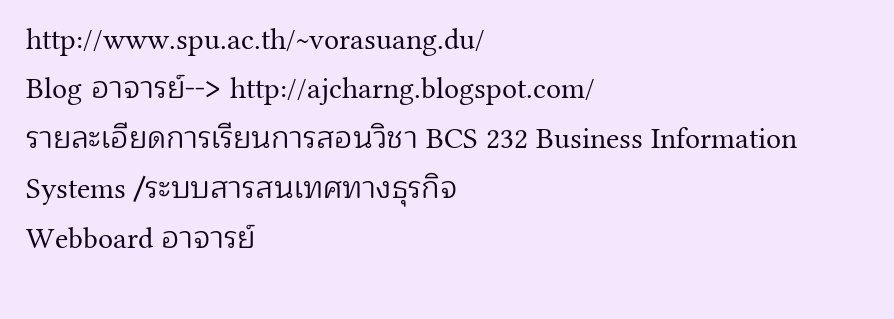http://www.spu.ac.th/~vorasuang.du/
Blog อาจารย์--> http://ajcharng.blogspot.com/
รายละเอียดการเรียนการสอนวิชา BCS 232 Business Information Systems /ระบบสารสนเทศทางธุรกิจ
Webboard อาจารย์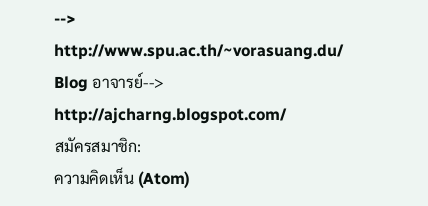--> http://www.spu.ac.th/~vorasuang.du/
Blog อาจารย์--> http://ajcharng.blogspot.com/
สมัครสมาชิก:
ความคิดเห็น (Atom)